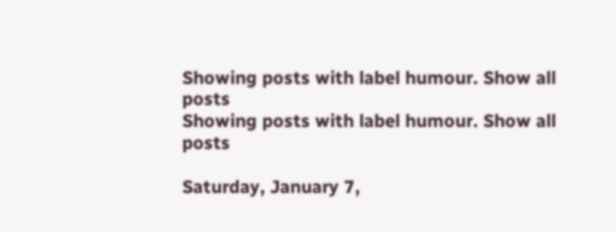Showing posts with label humour. Show all posts
Showing posts with label humour. Show all posts

Saturday, January 7,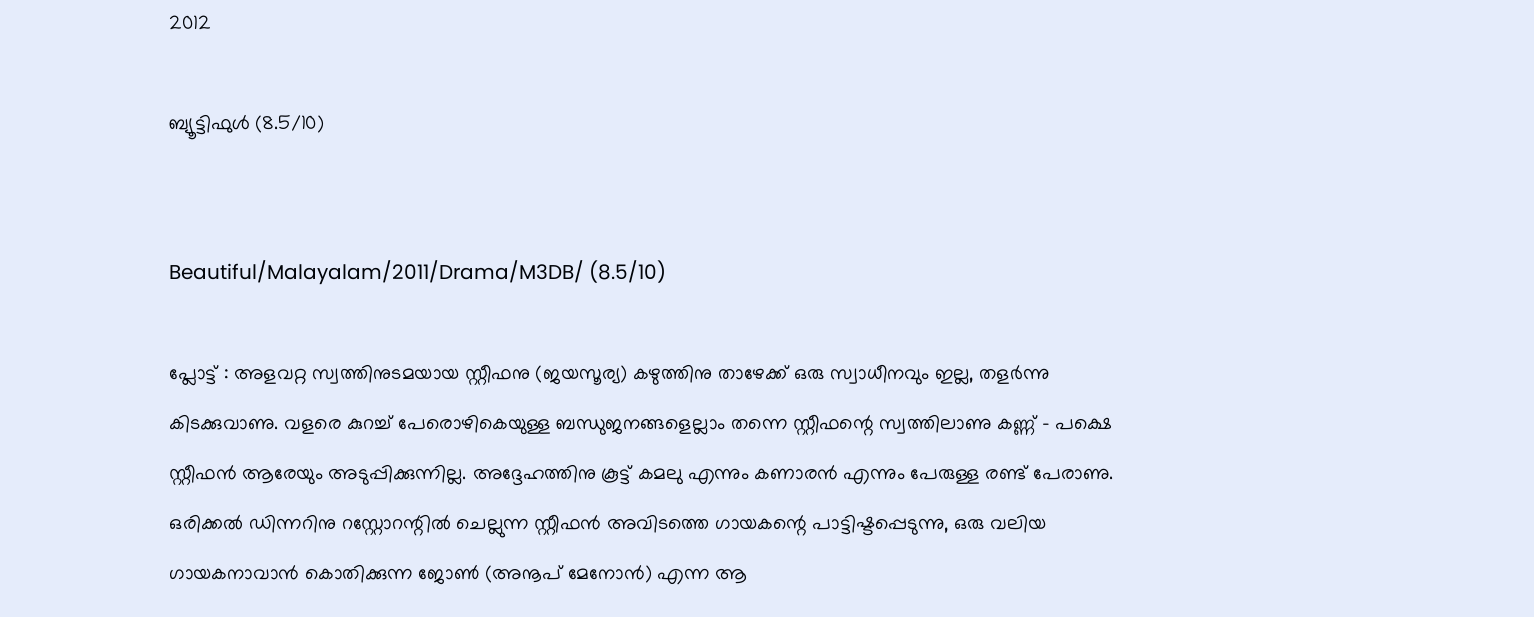2012

ബ്യൂട്ടിഫുൾ (8.5/10)


Beautiful/Malayalam/2011/Drama/M3DB/ (8.5/10)

പ്ലോട്ട് : അളവറ്റ സ്വത്തിനുടമയായ സ്റ്റീഫനു (ജയസൂര്യ) കഴുത്തിനു താഴേക്ക് ഒരു സ്വാധീനവും ഇല്ല, തളർന്നു കിടക്കുവാണു. വളരെ കുറച്ച് പേരൊഴികെയുള്ള ബന്ധുജനങ്ങളെല്ലാം തന്നെ സ്റ്റീഫന്റെ സ്വത്തിലാണു കണ്ണ് - പക്ഷെ സ്റ്റീഫൻ ആരേയും അടുപ്പിക്കുന്നില്ല. അദ്ദേഹത്തിനു കൂട്ട് കമലു എന്നും കണാരൻ എന്നും പേരുള്ള രണ്ട് പേരാണു. ഒരിക്കൽ ഡിന്നറിനു റസ്റ്റോറന്റിൽ ചെല്ലുന്ന സ്റ്റീഫൻ അവിടത്തെ ഗായകന്റെ പാട്ടിഷ്ടപ്പെടുന്നു, ഒരു വലിയ ഗായകനാവാൻ കൊതിക്കുന്ന ജോൺ (അനൂപ് മേനോൻ) എന്ന ആ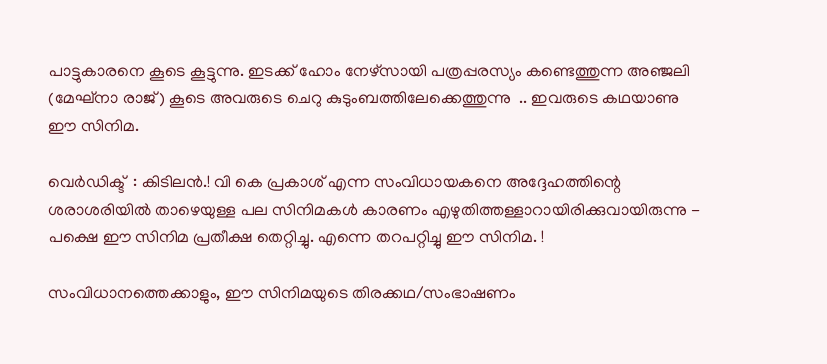പാട്ടുകാരനെ കൂടെ കൂട്ടുന്നു. ഇടക്ക് ഹോം നേഴ്സായി പത്രപ്പരസ്യം കണ്ടെത്തുന്ന അഞ്ജലി (മേഘ്നാ രാജ്) കൂടെ അവരുടെ ചെറു കുടുംബത്തിലേക്കെത്തുന്നു  .. ഇവരുടെ കഥയാണു ഈ സിനിമ.

വെർഡിക്ട്  : കിടിലൻ.! വി കെ പ്രകാശ് എന്ന സംവിധായകനെ അദ്ദേഹത്തിന്റെ ശരാശരിയിൽ താഴെയുള്ള പല സിനിമകൾ കാരണം എഴുതിത്തള്ളാറായിരിക്കുവായിരുന്നു - പക്ഷെ ഈ സിനിമ പ്രതീക്ഷ തെറ്റിച്ചു. എന്നെ തറപറ്റിച്ചു ഈ സിനിമ. !

സംവിധാനത്തെക്കാളും, ഈ സിനിമയുടെ തിരക്കഥ/സംഭാഷണം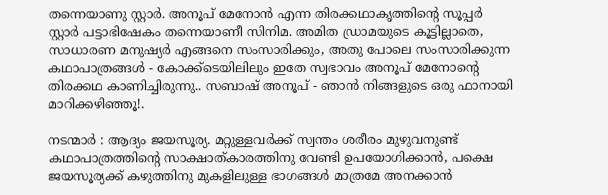തന്നെയാണു സ്റ്റാർ. അനൂപ് മേനോൻ എന്ന തിരക്കഥാകൃത്തിന്റെ സൂപ്പർ സ്റ്റാർ പട്ടാഭിഷേകം തന്നെയാണീ സിനിമ. അമിത ഡ്രാമയുടെ കൂട്ടില്ലാതെ, സാധാരണ മനുഷ്യർ എങ്ങനെ സംസാരിക്കും, അതു പോലെ സംസാരിക്കുന്ന കഥാപാത്രങ്ങൾ - കോക്ക്ടെയിലിലും ഇതേ സ്വഭാവം അനൂപ് മേനോന്റെ തിരക്കഥ കാണിച്ചിരുന്നു.. സബാഷ് അനൂപ് - ഞാൻ നിങ്ങളുടെ ഒരു ഫാനായി മാറിക്കഴിഞ്ഞൂ!.

നടന്മാർ : ആദ്യം ജയസൂര്യ. മറ്റുള്ളവർക്ക് സ്വന്തം ശരീരം മുഴുവനുണ്ട് കഥാപാത്രത്തിന്റെ സാക്ഷാത്കാരത്തിനു വേണ്ടി ഉപയോഗിക്കാൻ, പക്ഷെ ജയസൂര്യക്ക് കഴുത്തിനു മുകളിലുള്ള ഭാഗങ്ങൾ മാത്രമേ അനക്കാൻ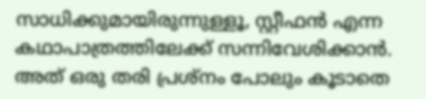സാധിക്കുമായിരുന്നുള്ളൂ, സ്റ്റീഫൻ എന്ന കഥാപാത്രത്തിലേക്ക് സന്നിവേശിക്കാൻ. അത് ഒരു തരി പ്രശ്നം പോലും കൂടാതെ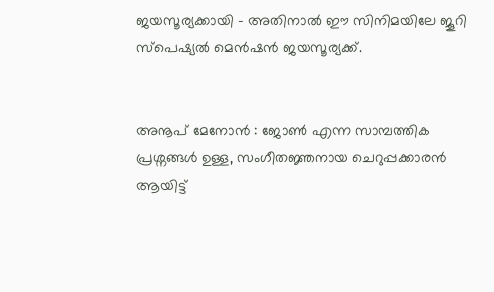ജയസൂര്യക്കായി - അതിനാൽ ഈ സിനിമയിലേ ജൂറി സ്പെഷ്യൽ മെൻഷൻ ജയസൂര്യക്ക്.


അനൂപ് മേനോൻ : ജോൺ എന്ന സാമ്പത്തിക പ്രശ്നങ്ങൾ ഉള്ള, സംഗീതജ്ഞനായ ചെറുപ്പക്കാരൻ ആയിട്ട്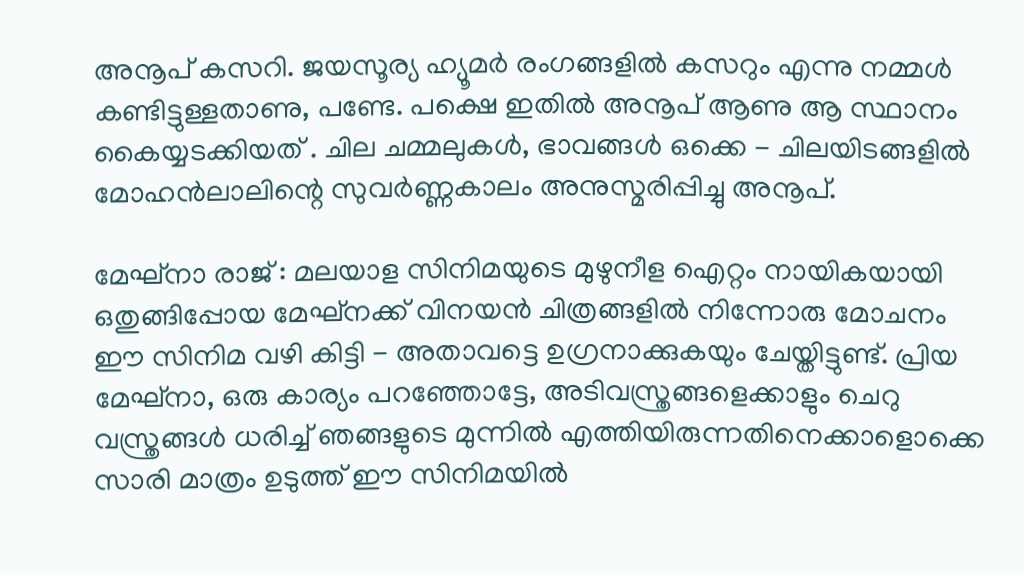അനൂപ് കസറി. ജയസൂര്യ ഹ്യൂമർ രംഗങ്ങളിൽ കസറും എന്നു നമ്മൾ കണ്ടിട്ടുള്ളതാണു, പണ്ടേ. പക്ഷെ ഇതിൽ അനൂപ് ആണു ആ സ്ഥാനം കൈയ്യടക്കിയത് . ചില ചമ്മലുകൾ, ഭാവങ്ങൾ ഒക്കെ - ചിലയിടങ്ങളിൽ മോഹൻലാലിന്റെ സുവർണ്ണകാലം അനുസ്മരിപ്പിച്ചു അനൂപ്.

മേഘ്നാ രാജ് : മലയാള സിനിമയുടെ മുഴുനീള ഐറ്റം നായികയായി ഒതുങ്ങിപ്പോയ മേഘ്നക്ക് വിനയൻ ചിത്രങ്ങളിൽ നിന്നോരു മോചനം ഈ സിനിമ വഴി കിട്ടി - അതാവട്ടെ ഉഗ്രനാക്കുകയും ചേയ്തിട്ടുണ്ട്. പ്രിയ മേഘ്നാ, ഒരു കാര്യം പറഞ്ഞോട്ടേ, അടിവസ്ത്രങ്ങളെക്കാളും ചെറു വസ്ത്രങ്ങൾ ധരിച്ച് ഞങ്ങളുടെ മുന്നിൽ എത്തിയിരുന്നതിനെക്കാളൊക്കെ സാരി മാത്രം ഉടുത്ത് ഈ സിനിമയിൽ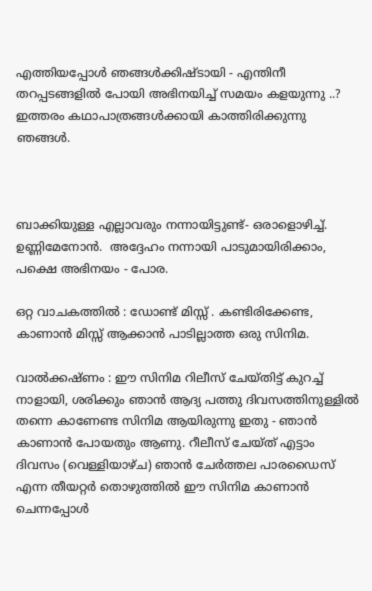എത്തിയപ്പോൾ ഞങ്ങൾക്കിഷ്ടായി - എന്തിനീ തറപ്പടങ്ങളിൽ പോയി അഭിനയിച്ച് സമയം കളയുന്നു ..? ഇത്തരം കഥാപാത്രങ്ങൾക്കായി കാത്തിരിക്കുന്നു ഞങ്ങൾ.



ബാക്കിയുള്ള എല്ലാവരും നന്നായിട്ടുണ്ട്- ഒരാളൊഴിച്ച്. ഉണ്ണിമേനോൻ.  അദ്ദേഹം നന്നായി പാടുമായിരിക്കാം, പക്ഷെ അഭിനയം - പോര.

ഒറ്റ വാചകത്തിൽ : ഡോണ്ട് മിസ്സ് . കണ്ടിരിക്കേണ്ട, കാണാൻ മിസ്സ് ആക്കാൻ പാടില്ലാത്ത ഒരു സിനിമ.

വാൽക്കഷ്ണം : ഈ സിനിമ റിലീസ് ചേയ്തിട്ട് കുറച്ച് നാളായി, ശരിക്കും ഞാൻ ആദ്യ പത്തു ദിവസത്തിനുള്ളിൽ തന്നെ കാണേണ്ട സിനിമ ആയിരുന്നു ഇതു - ഞാൻ കാണാൻ പോയതും ആണു. റീലീസ് ചേയ്ത് എട്ടാം ദിവസം (വെള്ളിയാഴ്ച) ഞാൻ ചേർത്തല പാരഡൈസ് എന്ന തീയറ്റർ തൊഴുത്തിൽ ഈ സിനിമ കാണാൻ ചെന്നപ്പോൾ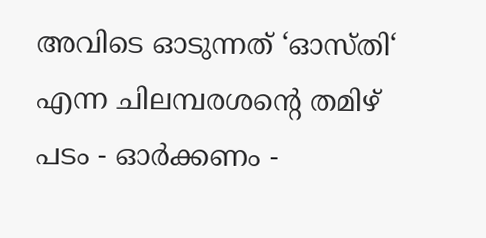അവിടെ ഓടുന്നത് ‘ഓസ്തി‘ എന്ന ചിലമ്പരശന്റെ തമിഴ് പടം - ഓർക്കണം -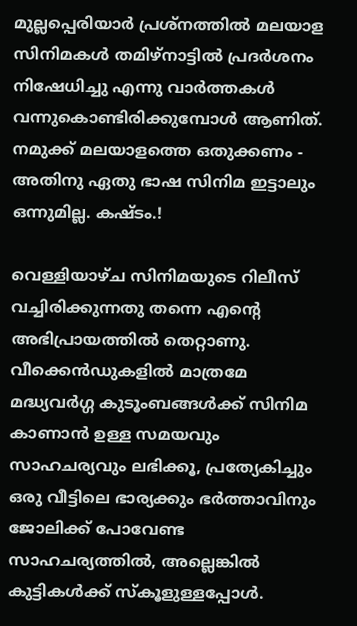മുല്ലപ്പെരിയാർ പ്രശ്നത്തിൽ മലയാള സിനിമകൾ തമിഴ്നാട്ടിൽ പ്രദർശനം നിഷേധിച്ചു എന്നു വാർത്തകൾ വന്നുകൊണ്ടിരിക്കുമ്പോൾ ആണിത്. നമുക്ക് മലയാളത്തെ ഒതുക്കണം - അതിനു ഏതു ഭാഷ സിനിമ ഇട്ടാലും ഒന്നുമില്ല. കഷ്ടം.!

വെള്ളിയാഴ്ച സിനിമയുടെ റിലീസ് വച്ചിരിക്കുന്നതു തന്നെ എന്റെ അഭിപ്രായത്തിൽ തെറ്റാണു. വീക്കെൻഡുകളിൽ മാത്രമേ മദ്ധ്യവർഗ്ഗ കുടൂംബങ്ങൾക്ക് സിനിമ കാണാൻ ഉള്ള സമയവും സാഹചര്യവും ലഭിക്കൂ, പ്രത്യേകിച്ചും ഒരു വീട്ടിലെ ഭാര്യക്കും ഭർത്താവിനും ജോലിക്ക് പോവേണ്ട സാഹചര്യത്തിൽ, അല്ലെങ്കിൽ കുട്ടികൾക്ക് സ്കൂളുള്ളപ്പോൾ.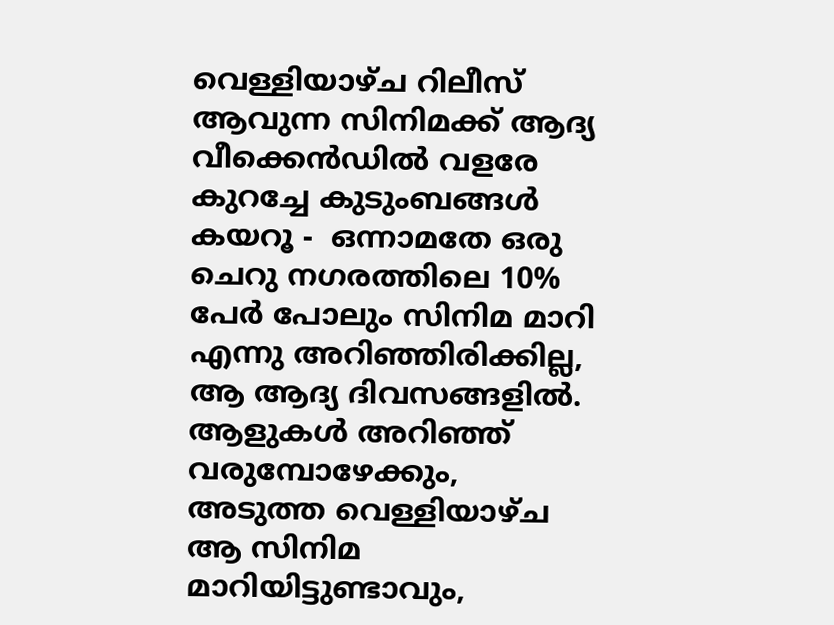വെള്ളിയാഴ്ച റിലീസ് ആവുന്ന സിനിമക്ക് ആദ്യ വീക്കെൻഡിൽ വളരേ കുറച്ചേ കുടുംബങ്ങൾ കയറൂ -  ഒന്നാമതേ ഒരു ചെറു നഗരത്തിലെ 10% പേർ പോലും സിനിമ മാറി എന്നു അറിഞ്ഞിരിക്കില്ല, ആ ആദ്യ ദിവസങ്ങളിൽ.  ആളുകൾ അറിഞ്ഞ് വരുമ്പോഴേക്കും, അടുത്ത വെള്ളിയാഴ്ച ആ സിനിമ മാറിയിട്ടുണ്ടാവും,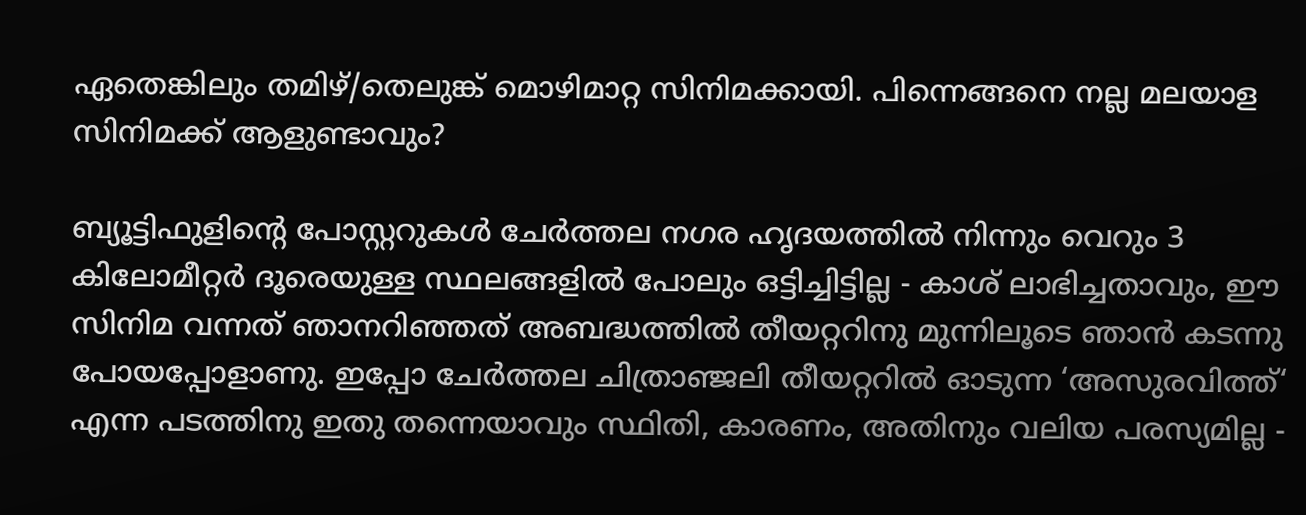ഏതെങ്കിലും തമിഴ്/തെലുങ്ക് മൊഴിമാറ്റ സിനിമക്കായി. പിന്നെങ്ങനെ നല്ല മലയാള സിനിമക്ക് ആളുണ്ടാവും?

ബ്യൂട്ടിഫുളിന്റെ പോസ്റ്ററുകൾ ചേർത്തല നഗര ഹൃദയത്തിൽ നിന്നും വെറും 3 കിലോമീറ്റർ ദൂരെയുള്ള സ്ഥലങ്ങളിൽ പോലും ഒട്ടിച്ചിട്ടില്ല - കാശ് ലാഭിച്ചതാവും, ഈ സിനിമ വന്നത് ഞാനറിഞ്ഞത് അബദ്ധത്തിൽ തീയറ്ററിനു മുന്നിലൂടെ ഞാൻ കടന്നു പോയപ്പോളാണു. ഇപ്പോ ചേർത്തല ചിത്രാഞ്ജലി തീയറ്ററിൽ ഓടുന്ന ‘അസുരവിത്ത്‘ എന്ന പടത്തിനു ഇതു തന്നെയാവും സ്ഥിതി, കാരണം, അതിനും വലിയ പരസ്യമില്ല -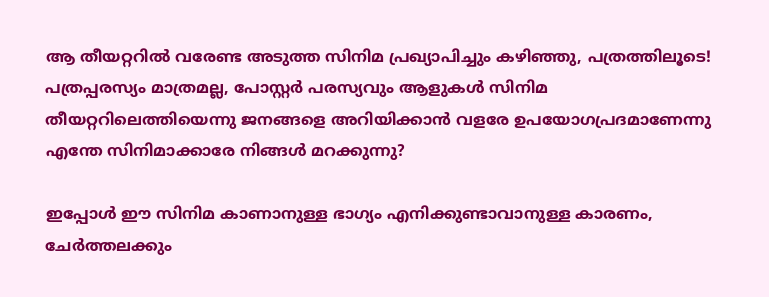ആ തീയറ്ററിൽ വരേണ്ട അടുത്ത സിനിമ പ്രഖ്യാപിച്ചും കഴിഞ്ഞു, പത്രത്തിലൂടെ! പത്രപ്പരസ്യം മാത്രമല്ല, പോസ്റ്റർ പരസ്യവും ആളുകൾ സിനിമ തീയറ്ററിലെത്തിയെന്നു ജനങ്ങളെ അറിയിക്കാൻ വളരേ ഉപയോഗപ്രദമാണേന്നു എന്തേ സിനിമാക്കാരേ നിങ്ങൾ മറക്കുന്നു?

ഇപ്പോൾ ഈ സിനിമ കാണാനുള്ള ഭാഗ്യം എനിക്കുണ്ടാവാനുള്ള കാരണം, ചേർത്തലക്കും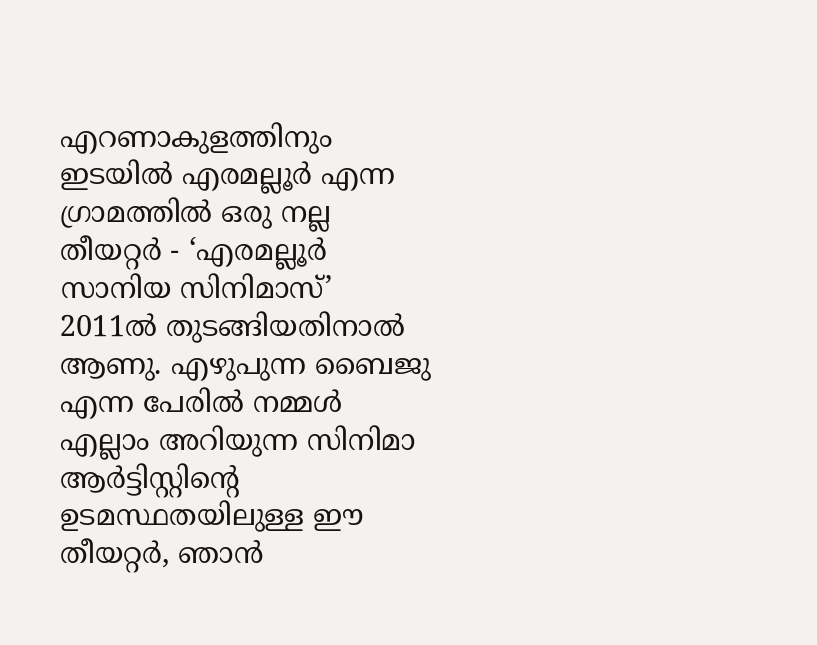എറണാകുളത്തിനും ഇടയിൽ എരമല്ലൂർ എന്ന ഗ്രാമത്തിൽ ഒരു നല്ല തീയറ്റർ - ‘എരമല്ലൂർ സാനിയ സിനിമാസ്’ 2011ൽ തുടങ്ങിയതിനാൽ ആണു. എഴുപുന്ന ബൈജു എന്ന പേരിൽ നമ്മൾ എല്ലാം അറിയുന്ന സിനിമാ ആർട്ടിസ്റ്റിന്റെ ഉടമസ്ഥതയിലുള്ള ഈ തീയറ്റർ, ഞാൻ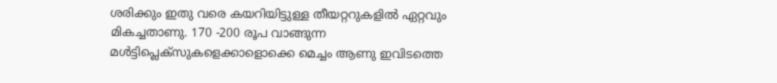ശരിക്കും ഇതു വരെ കയറിയിട്ടുള്ള തീയറ്ററുകളിൽ ഏറ്റവും മികച്ചതാണു. 170 -200 രൂപ വാങ്ങുന്ന മൾട്ടിപ്ലെക്സുകളെക്കാളൊക്കെ മെച്ചം ആണു ഇവിടത്തെ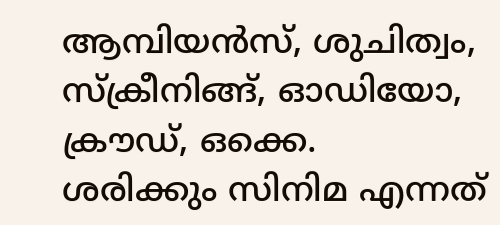ആമ്പിയൻസ്, ശുചിത്വം, സ്ക്രീനിങ്ങ്, ഓഡിയോ, ക്രൗഡ്, ഒക്കെ.  ശരിക്കും സിനിമ എന്നത്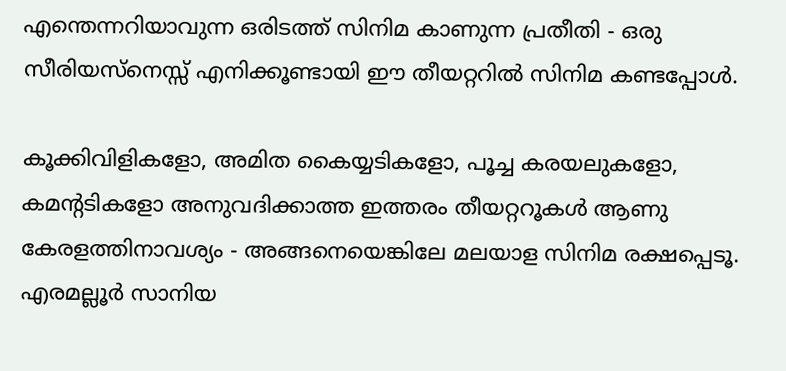എന്തെന്നറിയാവുന്ന ഒരിടത്ത് സിനിമ കാണുന്ന പ്രതീതി - ഒരു സീരിയസ്നെസ്സ് എനിക്കൂണ്ടായി ഈ തീയറ്ററിൽ സിനിമ കണ്ടപ്പോൾ.

കൂക്കിവിളികളോ, അമിത കൈയ്യടികളോ, പൂച്ച കരയലുകളോ, കമന്റടികളോ അനുവദിക്കാത്ത ഇത്തരം തീയറ്ററൂകൾ ആണു കേരളത്തിനാവശ്യം - അങ്ങനെയെങ്കിലേ മലയാള സിനിമ രക്ഷപ്പെടൂ. എരമല്ലൂർ സാനിയ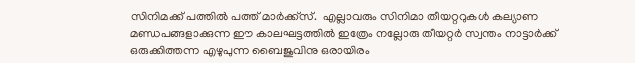സിനിമക്ക് പത്തിൽ പത്ത് മാർക്ക്സ്.  എല്ലാവരും സിനിമാ തീയറ്ററുകൾ കല്യാണ മണ്ഡപങ്ങളാക്കുന്ന ഈ കാലഘട്ടത്തിൽ ഇത്രേം നല്ലോരു തീയറ്റർ സ്വന്തം നാട്ടാർക്ക് ഒരുക്കിത്തന്ന എഴുപുന്ന ബൈജുവിനു ഒരായിരം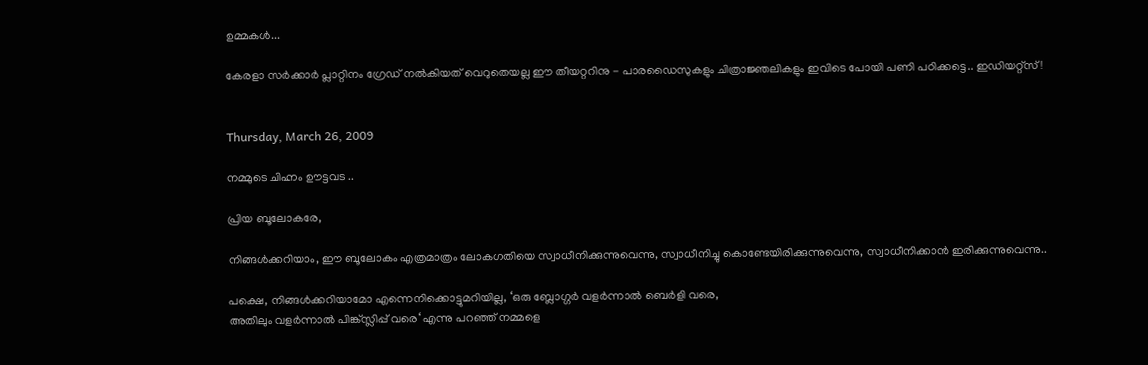ഉമ്മകൾ...

കേരളാ സർക്കാർ പ്ലാറ്റിനം ഗ്രേഡ് നൽകിയത് വെറുതെയല്ല ഈ തീയറ്ററിനു - പാരഡൈസുകളും ചിത്രാജ്ഞലികളും ഇവിടെ പോയി പണി പഠിക്കട്ടെ.. ഇഡിയറ്റ്സ്!


Thursday, March 26, 2009

നമ്മുടെ ചിഹ്നം ഊട്ടവട ..

പ്രിയ ബൂലോകരേ,

നിങ്ങള്‍ക്കറിയാം, ഈ ബൂലോകം എത്രമാത്രം ലോകഗതിയെ സ്വാധീനിക്കുന്നുവെന്നു, സ്വാധീനിച്ചു കൊണ്ടേയിരിക്കുന്നുവെന്നു, സ്വാധീനിക്കാന്‍ ഇരിക്കുന്നുവെന്നു..

പക്ഷെ, നിങ്ങള്‍ക്കറിയാമോ എന്നെനിക്കൊട്ടുമറിയില്ല, ‘ഒരു ബ്ലോഗ്ഗര്‍ വളര്‍ന്നാല്‍ ബെര്‍ളി വരെ,
അതിലും വളര്‍ന്നാല്‍ പിങ്ക്സ്ലിപ്പ് വരെ‘ എന്നു പറഞ്ഞ് നമ്മളെ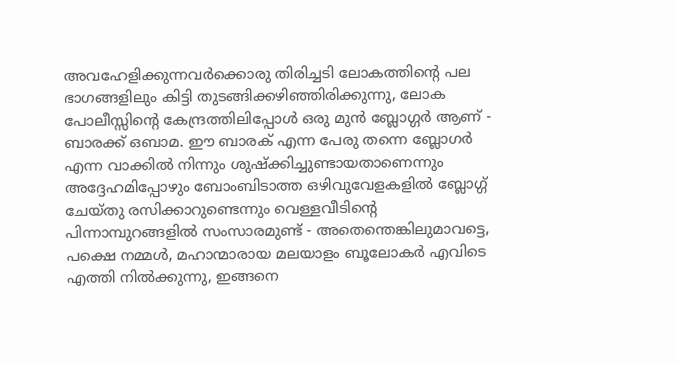അവഹേളിക്കുന്നവര്‍ക്കൊരു തിരിച്ചടി ലോകത്തിന്റെ പല ഭാഗങ്ങളിലും കിട്ടി തുടങ്ങിക്കഴിഞ്ഞിരിക്കുന്നു, ലോക പോലീസ്സിന്റെ കേന്ദ്രത്തിലിപ്പോള്‍ ഒരു മുന്‍ ബ്ലോഗ്ഗര്‍ ആണ് - ബാരക്ക് ഒബാമ. ഈ ബാരക് എന്ന പേരു തന്നെ ബ്ലോഗര്‍ എന്ന വാക്കില്‍ നിന്നും ശുഷ്ക്കിച്ചുണ്ടായതാണെന്നും അദ്ദേഹമിപ്പോഴും ബോംബിടാത്ത ഒഴിവുവേളകളില്‍ ബ്ലോഗ്ഗ് ചേയ്തു രസിക്കാറുണ്ടെന്നും വെള്ളവീടിന്റെ പിന്നാമ്പുറങ്ങളില്‍ സംസാരമുണ്ട് - അതെന്തെങ്കിലുമാവട്ടെ, പക്ഷെ നമ്മള്‍, മഹാന്മാരായ മലയാളം ബൂലോകര്‍ എവിടെ എത്തി നില്‍ക്കുന്നു, ഇങ്ങനെ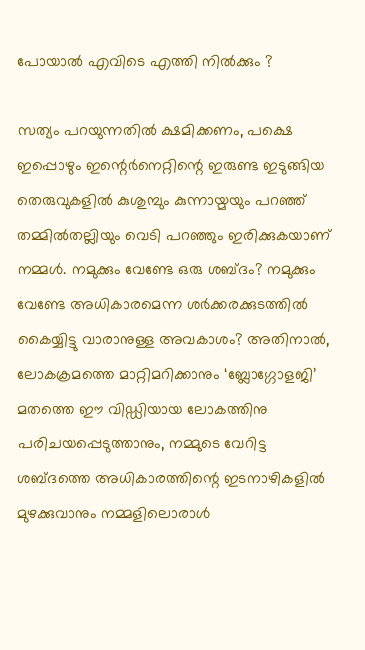പോയാല്‍ എവിടെ എത്തി നില്‍ക്കും ?

സത്യം പറയുന്നതില്‍ ക്ഷമിക്കണം, പക്ഷെ ഇപ്പൊഴും ഇന്റെര്‍നെറ്റിന്റെ ഇരുണ്ട ഇടുങ്ങിയ തെരുവുകളില്‍ കുശുമ്പും കുന്നായ്മയും പറഞ്ഞ് തമ്മില്‍തല്ലിയും വെടി പറഞ്ഞും ഇരിക്കുകയാണ്
നമ്മള്‍. നമുക്കും വേണ്ടേ ഒരു ശബ്ദം? നമുക്കും വേണ്ടേ അധികാരമെന്ന ശര്‍ക്കരക്കുടത്തില്‍ കൈയ്യിട്ടു വാരാനുള്ള അവകാശം? അതിനാല്‍, ലോകക്രമത്തെ മാറ്റിമറിക്കാനും ‘ബ്ലോഗ്ഗോളജി’ മതത്തെ ഈ വിഡ്ഡിയായ ലോകത്തിനു പരിചയപ്പെടുത്താനും, നമ്മുടെ വേറിട്ട ശബ്ദത്തെ അധികാരത്തിന്റെ ഇടനാഴികളില്‍ മുഴക്കുവാനും നമ്മളിലൊരാള്‍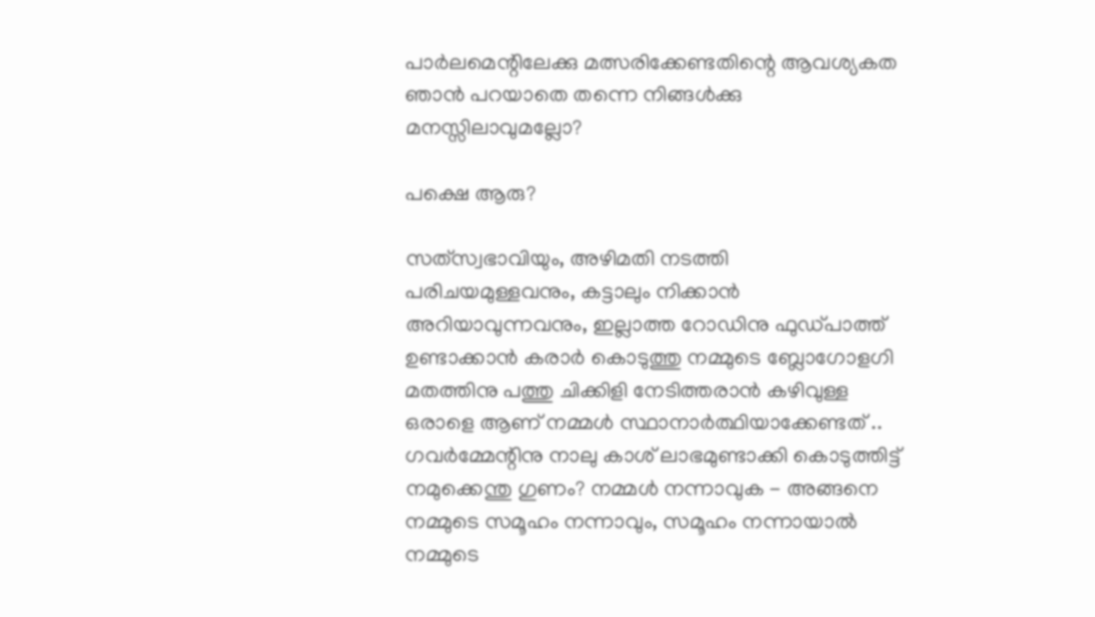പാര്‍ലമെന്റിലേക്കു മത്സരിക്കേണ്ടതിന്റെ ആവശ്യകത ഞാന്‍ പറയാതെ തന്നെ നിങ്ങള്‍ക്കു മനസ്സിലാവുമല്ലോ?

പക്ഷെ ആരു?

സത്‌സ്വഭാവിയും, അഴിമതി നടത്തി പരിചയമുള്ളവനും, കട്ടാലും നിക്കാന്‍ അറിയാവുന്നവനും, ഇല്ലാത്ത റോഡിനു ഫുഡ്പാത്ത് ഉണ്ടാക്കാന്‍ കരാര്‍ കൊടുത്തു നമ്മുടെ ബ്ലോഗോളഗി മതത്തിനു പത്തു ചിക്കിളി നേടിത്തരാന്‍ കഴിവുള്ള ഒരാളെ ആണ് നമ്മള്‍ സ്ഥാനാര്‍ത്ഥിയാക്കേണ്ടത് ..
ഗവര്‍മ്മേന്റിനു നാലു കാശ് ലാഭമുണ്ടാക്കി കൊടുത്തിട്ട് നമുക്കെന്തു ഗുണം? നമ്മള്‍ നന്നാവുക - അങ്ങനെ നമ്മുടെ സമൂഹം നന്നാവും, സമൂഹം നന്നായാല്‍ നമ്മുടെ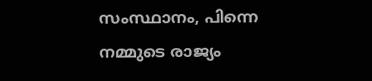സംസ്ഥാനം, പിന്നെ നമ്മുടെ രാജ്യം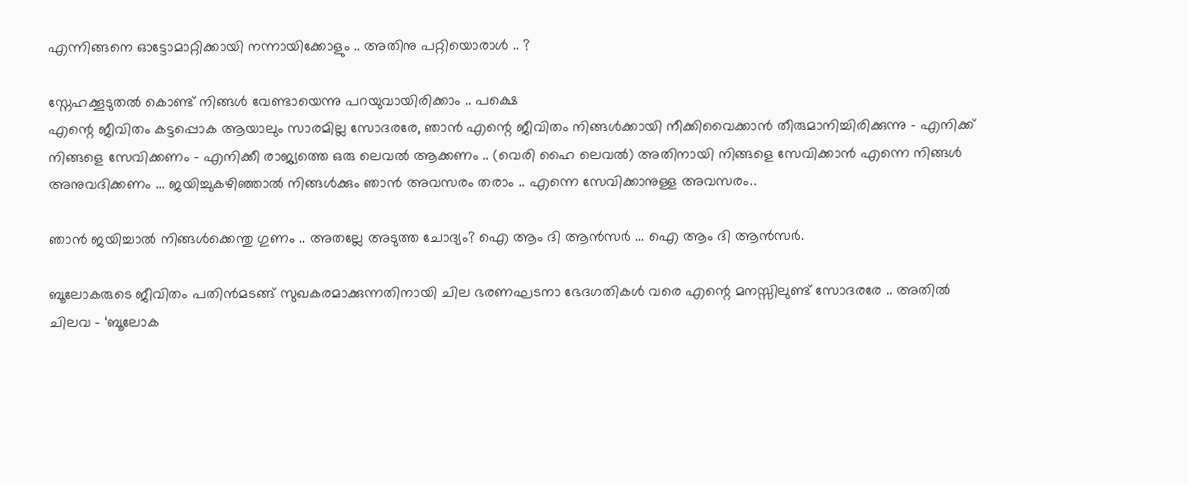എന്നിങ്ങനെ ഓട്ടോമാറ്റിക്കായി നന്നായിക്കോളും .. അതിനു പറ്റിയൊരാള്‍ .. ?

സ്നേഹക്കൂടുതല്‍ കൊണ്ട് നിങ്ങള്‍ വേണ്ടായെന്നു പറയുവായിരിക്കാം .. പക്ഷെ
എന്റെ ജീവിതം കട്ടപ്പൊക ആയാലും സാരമില്ല സോദരരേ, ഞാന്‍ എന്റെ ജീവിതം നിങ്ങള്‍ക്കായി നീക്കിവൈക്കാന്‍ തീരുമാനിച്ചിരിക്കുന്നു - എനിക്ക് നിങ്ങളെ സേവിക്കണം - എനിക്കീ രാജ്യത്തെ ഒരു ലെവല്‍ ആക്കണം .. (വെരി ഹൈ ലെവല്‍) അതിനായി നിങ്ങളെ സേവിക്കാന്‍ എന്നെ നിങ്ങള്‍ അനുവദിക്കണം ... ജയിച്ചുകഴിഞ്ഞാല്‍ നിങ്ങള്‍ക്കും ഞാന്‍ അവസരം തരാം .. എന്നെ സേവിക്കാനുള്ള അവസരം..

ഞാന്‍ ജയിച്ചാല്‍ നിങ്ങള്‍ക്കെന്തു ഗുണം .. അതല്ലേ അടുത്ത ചോദ്യം? ഐ ആം ദി ആന്‍സര്‍ ... ഐ ആം ദി ആന്‍സര്‍.

ബൂലോകരുടെ ജീവിതം പതിന്‍‌മടങ്ങ് സുഖകരമാക്കുന്നതിനായി ചില ഭരണഘടനാ ഭേദഗതികള്‍ വരെ എന്റെ മനസ്സിലുണ്ട് സോദരരേ .. അതില്‍ ചിലവ - ‘ബൂലോക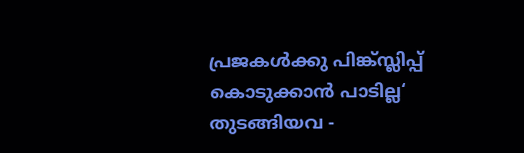പ്രജകള്‍ക്കു പിങ്ക്സ്ലിപ്പ് കൊടുക്കാന്‍ പാടില്ല‘ തുടങ്ങിയവ -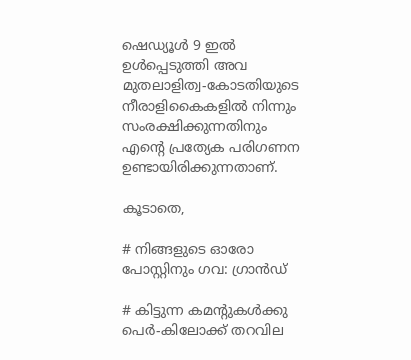ഷെഡ്യൂള്‍ 9 ഇല്‍ ഉള്‍പ്പെടുത്തി അവ മുതലാളിത്വ-കോടതിയുടെ നീരാളികൈകളില്‍ നിന്നും സംരക്ഷിക്കുന്നതിനും എന്റെ പ്രത്യേക പരിഗണന ഉണ്ടായിരിക്കുന്നതാണ്.

കൂടാതെ,

# നിങ്ങളുടെ ഓരോ പോസ്റ്റിനും ഗവ: ഗ്രാന്‍ഡ്

# കിട്ടുന്ന കമന്റുകള്‍ക്കു പെര്‍-കിലോക്ക് തറവില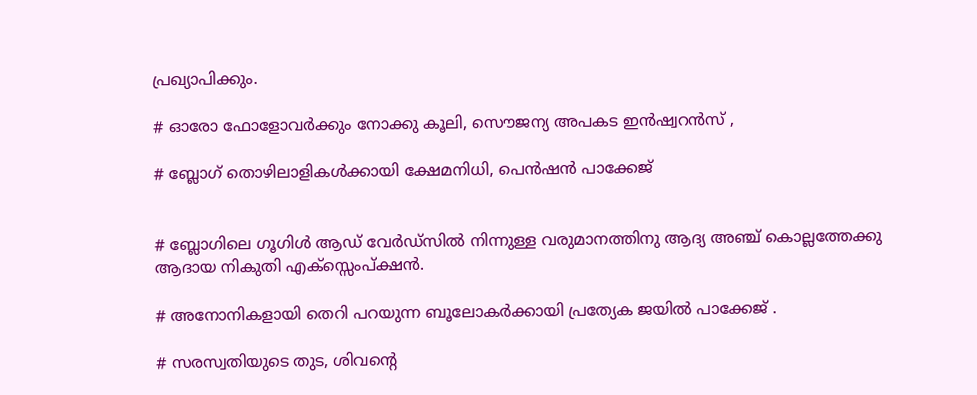പ്രഖ്യാപിക്കും.

# ഓരോ ഫോളോവര്‍ക്കും നോക്കു കൂലി, സൌജന്യ അപകട ഇന്‍ഷ്വറന്‍സ് ,

# ബ്ലോഗ് തൊഴിലാളികള്‍ക്കായി ക്ഷേമനിധി, പെന്‍ഷന്‍ പാക്കേജ്


# ബ്ലോഗിലെ ഗൂഗിള്‍ ആഡ് വേര്‍ഡ്സില്‍ നിന്നുള്ള വരുമാനത്തിനു ആദ്യ അഞ്ച് കൊല്ലത്തേക്കു ആദായ നികുതി എക്സ്സെംപ്ക്ഷന്‍.

# അനോനികളായി തെറി പറയുന്ന ബൂലോകര്‍ക്കായി പ്രത്യേക ജയില്‍ പാക്കേജ് .

# സരസ്വതിയുടെ തുട, ശിവന്റെ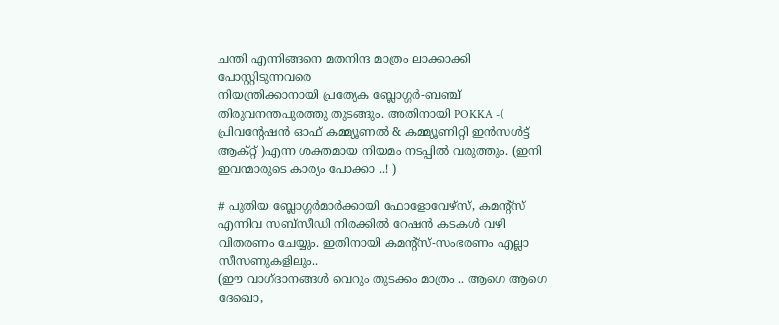ചന്തി എന്നിങ്ങനെ മതനിന്ദ മാത്രം ലാക്കാക്കി പോസ്റ്റിടുന്നവരെ
നിയന്ത്രിക്കാനായി പ്രത്യേക ബ്ലോഗ്ഗര്‍-ബഞ്ച് തിരുവനന്തപുരത്തു തുടങ്ങും. അതിനായി POKKA -( പ്രിവന്റേഷന്‍ ഓഫ് കമ്മ്യൂണല്‍ & കമ്മ്യൂണിറ്റി ഇന്‍സള്‍ട്ട് ആക്റ്റ് )എന്ന ശക്തമായ നിയമം നടപ്പില്‍ വരുത്തും. (ഇനി ഇവന്മാരുടെ കാര്യം പോക്കാ ..! )

# പുതിയ ബ്ലോഗ്ഗര്‍മാര്‍ക്കായി ഫോളോവേഴ്‌സ്, കമന്റ്സ് എന്നിവ സബ്സീഡി നിരക്കില്‍ റേഷന്‍ കടകള്‍ വഴി വിതരണം ചേയ്യും. ഇതിനായി കമന്റ്സ്-സംഭരണം എല്ലാ സീസണുകളിലും..
(ഈ വാഗ്ദാനങ്ങള്‍ വെറും തുടക്കം മാത്രം .. ആഗെ ആഗെ ദേഖൊ,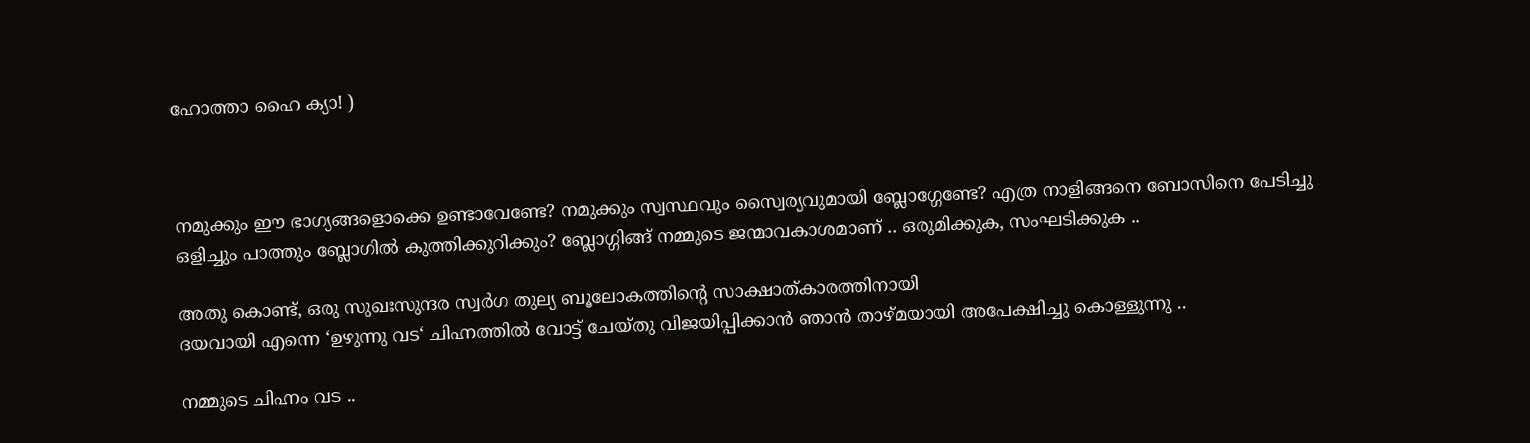ഹോത്താ ഹൈ ക്യാ! )



നമുക്കും ഈ ഭാഗ്യങ്ങളൊക്കെ ഉണ്ടാവേണ്ടേ? നമുക്കും സ്വസ്ഥവും സ്വൈര്യവുമായി ബ്ലോഗ്ഗേണ്ടേ? എത്ര നാളിങ്ങനെ ബോസിനെ പേടിച്ചു ഒളിച്ചും പാത്തും ബ്ലോഗില്‍ കുത്തിക്കുറിക്കും? ബ്ലോഗ്ഗിങ്ങ് നമ്മുടെ ജന്മാവകാശമാണ് .. ഒരുമിക്കുക, സംഘടിക്കുക ..

അതു കൊണ്ട്, ഒരു സുഖഃസുന്ദര സ്വര്‍ഗ തുല്യ ബൂലോകത്തിന്റെ സാക്ഷാത്കാരത്തിനായി
ദയവായി എന്നെ ‘ഉഴുന്നു വട‘ ചിഹ്നത്തില്‍ വോട്ട് ചേയ്തു വിജയിപ്പിക്കാന്‍ ഞാന്‍ താഴ്മയായി അപേക്ഷിച്ചു കൊള്ളുന്നു ..

നമ്മുടെ ചിഹ്നം വട ..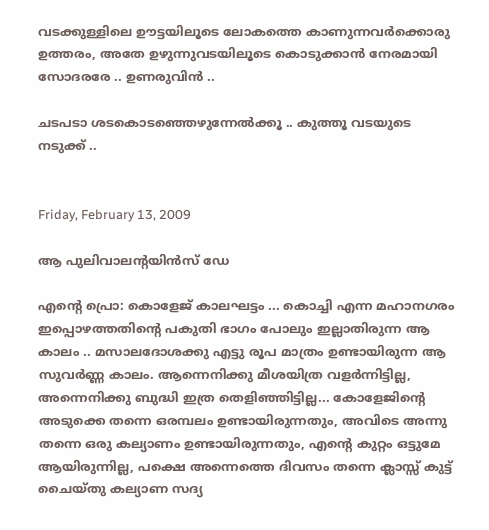വടക്കുള്ളിലെ ഊട്ടയിലൂടെ ലോകത്തെ കാണുന്നവര്‍ക്കൊരു ഉത്തരം, അതേ ഉഴുന്നുവടയിലൂടെ കൊടുക്കാന്‍ നേരമായി സോദരരേ .. ഉണരുവിന്‍ ..

ചടപടാ ശടകൊടഞ്ഞെഴുന്നേല്‍ക്കൂ .. കുത്തൂ വടയുടെ നടുക്ക് ..


Friday, February 13, 2009

ആ‍ പുലിവാലന്റയിന്‍സ് ഡേ

എന്റെ പ്രൊ: കൊളേജ് കാലഘട്ടം ... കൊച്ചി എന്ന മഹാനഗരം ഇപ്പൊഴത്തതിന്റെ പകുതി ഭാഗം പോലും ഇല്ലാതിരുന്ന ആ കാലം .. മസാലദോശക്കു എട്ടു രൂപ മാത്രം ഉണ്ടായിരുന്ന ആ സുവര്‍ണ്ണ കാലം. ആന്നെനിക്കു മീശയിത്ര വളര്‍ന്നിട്ടില്ല, അന്നെനിക്കു ബുദ്ധി ഇത്ര തെളിഞ്ഞിട്ടില്ല... കോളേജിന്റെ അടുക്കെ തന്നെ ഒരമ്പലം ഉണ്ടായിരുന്നതും, അവിടെ അന്നു തന്നെ ഒരു കല്യാണം ഉണ്ടായിരുന്നതും, എന്റെ കുറ്റം ഒട്ടുമേ ആയിരുന്നില്ല, പക്ഷെ അന്നെത്തെ ദിവസം തന്നെ ക്ലാസ്സ് കുട്ട് ചൈയ്തു കല്യാണ സദ്യ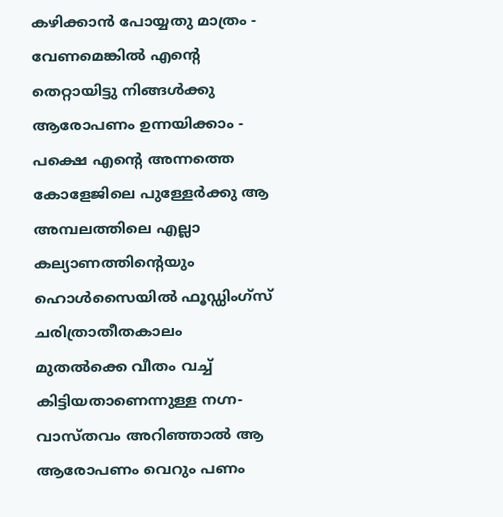കഴിക്കാന്‍ പോയ്യതു മാത്രം - വേണമെങ്കില്‍ എന്റെ തെറ്റായിട്ടു നിങ്ങള്‍ക്കു ആരോപണം ഉന്നയിക്കാം - പക്ഷെ എന്റെ അന്നത്തെ കോളേജിലെ പുള്ളേര്‍ക്കു ആ അമ്പലത്തിലെ എല്ലാ കല്യാണത്തിന്റെയും ഹൊള്‍സൈയില്‍ ഫൂഡ്ഡിംഗ്സ് ചരിത്രാതീതകാലം മുതല്‍ക്കെ വീതം വച്ച് കിട്ടിയതാണെന്നുള്ള നഗ്ന-വാസ്തവം അറിഞ്ഞാല്‍ ആ ആരോപണം വെറും പണം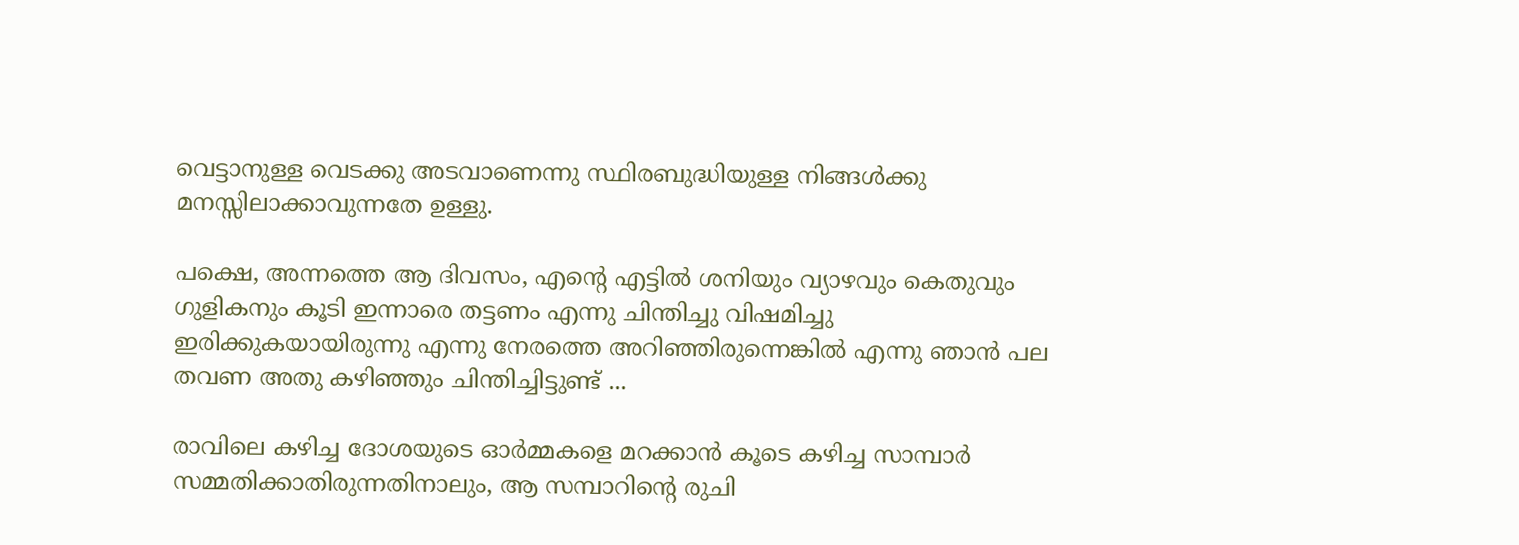വെട്ടാനുള്ള വെടക്കു അടവാണെന്നു സ്ഥിരബുദ്ധിയുള്ള നിങ്ങള്‍ക്കു മനസ്സിലാ‍ക്കാവുന്നതേ ഉള്ളു.

പക്ഷെ, അന്നത്തെ ആ ദിവസം, എന്റെ എട്ടില്‍ ശനിയും വ്യാഴവും കെതുവും ഗുളികനും കൂടി ഇന്നാ‍രെ തട്ടണം എന്നു ചിന്തിച്ചു വിഷമിച്ചു ഇരിക്കുകയായിരുന്നു എന്നു നേരത്തെ അറിഞ്ഞിരുന്നെങ്കില്‍ എന്നു ഞാന്‍ പല തവണ അതു കഴിഞ്ഞും ചിന്തിച്ചിട്ടുണ്ട് ...

രാവിലെ കഴിച്ച ദോശയുടെ ഓര്‍മ്മകളെ മറക്കാന്‍ കൂടെ കഴിച്ച സാമ്പാര്‍ സമ്മതിക്കാതിരുന്നതിനാലും, ആ സമ്പാറിന്റെ രുചി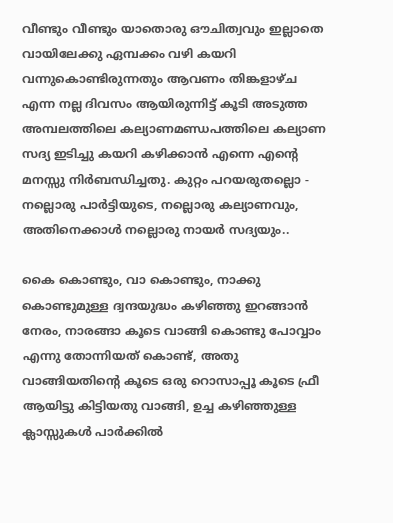വീണ്ടും വീണ്ടും യാതൊരു ഔചിത്വവും ഇല്ലാതെ വായിലേക്കു ഏമ്പക്കം വഴി കയറി വന്നുകൊണ്ടിരുന്നതും ആവണം തിങ്കളാഴ്ച എന്ന നല്ല ദിവസം ആയിരുന്നിട്ട് കൂടി അടുത്ത അമ്പലത്തിലെ കല്യാണമണ്ഡപത്തിലെ കല്യാണ സദ്യ ഇടിച്ചു കയറി കഴിക്കാന്‍ എന്നെ എന്റെ മനസ്സു നിര്‍ബന്ധിച്ചതു. കുറ്റം പറയരുതല്ലൊ - നല്ലൊരു പാര്‍ട്ടിയുടെ, നല്ലൊരു കല്യാണവും, അതിനെക്കാള്‍ നല്ലൊരു നായര്‍ സദ്യയും..

കൈ കൊണ്ടും, വാ കൊണ്ടും, നാക്കു കൊണ്ടുമുള്ള ദ്വന്ദയുദ്ധം കഴിഞ്ഞു ഇറങ്ങാന്‍ നേരം, നാരങ്ങാ കൂടെ വാങ്ങി കൊണ്ടു പോവ്വാം എന്നു തോന്നിയത് കൊണ്ട്, അതു വാങ്ങിയതിന്റെ കൂടെ ഒരു റൊസാപ്പൂ കൂടെ ഫ്രീ ആയിട്ടു കിട്ടിയതു വാങ്ങി, ഉച്ച കഴിഞ്ഞുള്ള ക്ലാസ്സുകള്‍ പാര്‍ക്കില്‍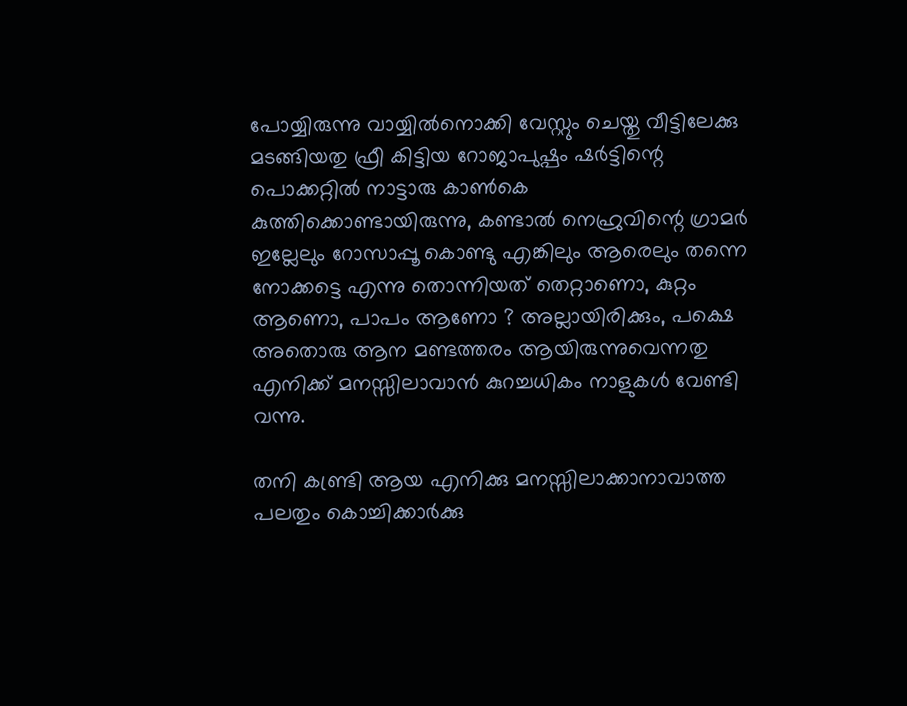പോയ്യിരുന്നു വായ്യില്‍നൊക്കി വേസ്റ്റും ചെയ്തു വീട്ടിലേക്കു മടങ്ങിയതു ഫ്രീ കിട്ടിയ റോജാപുഷ്പം ഷര്‍ട്ടിന്റെ പൊക്കറ്റില്‍ നാട്ടാരു കാണ്‍കെ കുത്തിക്കൊണ്ടായിരുന്നു, കണ്ടാല്‍ നെഹ്രുവിന്റെ ഗ്രാമര്‍ ഇല്ലേലും റോസാപ്പൂ കൊണ്ടു എങ്കിലും ആരെലും തന്നെ നോക്കട്ടെ എന്നു തൊന്നിയത് തെറ്റാണൊ, കുറ്റം ആണൊ, പാപം ആണോ ? അല്ലായിരിക്കും, പക്ഷെ അതൊരു ആന മണ്ടത്തരം ആയിരുന്നുവെന്നതു എനിക്ക് മനസ്സിലാവാന്‍ കുറച്ചധികം നാളുകള്‍ വേണ്ടി വന്നു.

തനി കണ്ട്രി ആയ എനിക്കു മനസ്സിലാക്കാനാവാത്ത പലതും കൊച്ചിക്കാര്‍ക്കു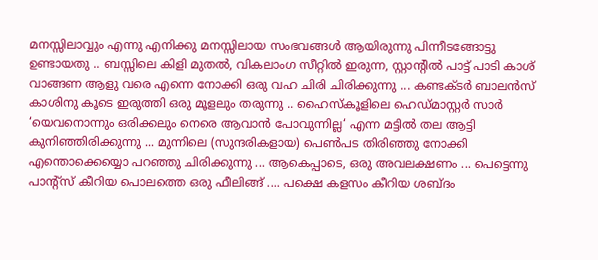മനസ്സിലാവ്വും എന്നു എനിക്കു മനസ്സിലായ സംഭവങ്ങള്‍ ആയിരുന്നു പിന്നീടങ്ങോട്ടു ഉണ്ടായതു .. ബസ്സിലെ കിളി മുതല്‍, വികലാംഗ സീറ്റില്‍ ഇരുന്ന, സ്റ്റാന്റില്‍ പാട്ട് പാടി കാശ് വാങ്ങണ ആളു വരെ എന്നെ നോക്കി ഒരു വഹ ചിരി ചിരിക്കുന്നു ... കണ്ടക്ടര്‍ ബാലന്‍സ് കാശിനു കൂടെ ഇരുത്തി ഒരു മൂളലും തരുന്നു .. ഹൈസ്കൂളിലെ ഹെഡ്മാസ്റ്റര്‍ സാര്‍ ‘യെവനൊന്നും ഒരിക്കലും നെരെ ആവാന്‍ പോവുന്നില്ല‘ എന്ന മട്ടില്‍ തല ആട്ടി കുനിഞ്ഞിരിക്കുന്നു ... മുന്നിലെ (സുന്ദരികളായ) പെണ്‍പട തിരിഞ്ഞു നോക്കി എന്തൊക്കെയ്യൊ പറഞ്ഞു ചിരിക്കുന്നു ... ആകെപ്പാടെ, ഒരു അവലക്ഷണം ... പെട്ടെന്നു പാന്റ്സ് കീറിയ പൊലത്തെ ഒരു ഫീലിങ്ങ് .... പക്ഷെ കളസം കീറിയ ശബ്ദം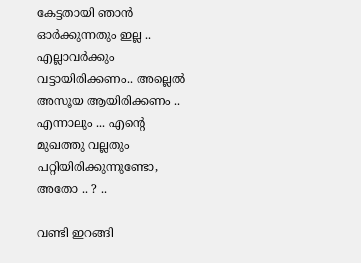കേട്ടതായി ഞാന്‍ ഓര്‍ക്കുന്നതും ഇല്ല .. എല്ലാവര്‍ക്കും വട്ടായിരിക്കണം.. അല്ലെല്‍ അസൂയ ആയിരിക്കണം .. എന്നാലും ... എന്റെ മുഖത്തു വല്ലതും പറ്റിയിരിക്കുന്നുണ്ടോ, അതോ .. ? ..

വണ്ടി ഇറങ്ങി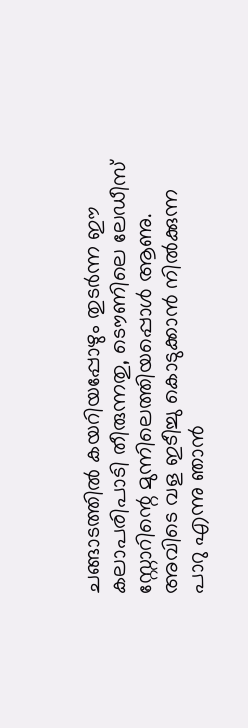ചങ്ങാടത്തില്‍ കയറിയപ്പോഴും തുടര്‍ന്ന ഈ കലാപരിപാടി തീരുന്നതു, ടൌണിലെ ലേഡീസ് സ്റ്റോറിന്റെ മുന്നിലെത്തിയപ്പൊള്‍ ആണു. അവിടെ വള ഇടീച്ചു കൊടുക്കാന്‍ നില്‍ക്കുന്ന പാറു എന്നു ഞാന്‍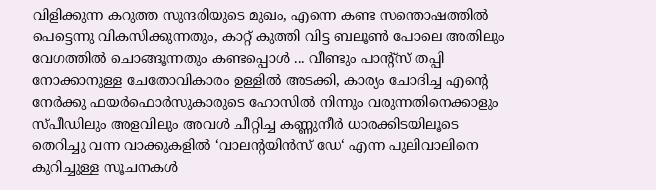വിളിക്കുന്ന കറുത്ത സുന്ദരിയുടെ മുഖം, എന്നെ കണ്ട സന്തൊഷത്തില്‍ പെട്ടെന്നു വികസിക്കുന്നതും, കാറ്റ് കുത്തി വിട്ട ബലൂണ്‍ പോലെ അതിലും വേഗത്തില്‍ ചൊങ്ങൂന്നതും കണ്ടപ്പൊള്‍ ... വീണ്ടും പാന്റ്സ് തപ്പി നോക്കാനുള്ള ചേതോവികാരം ഉള്ളില്‍ അടക്കി, കാര്യം ചോദിച്ച എന്റെ നേര്‍ക്കു ഫയര്‍ഫൊര്‍സുകാരുടെ ഹോസില്‍ നിന്നും വരുന്നതിനെക്കാളും സ്പീഡിലും അളവിലും അവള്‍ ചീറ്റിച്ച കണ്ണുനീര്‍ ധാരക്കിടയിലൂടെ തെറിച്ചു വന്ന വാക്കുകളില്‍ ‘വാലന്റയിന്‍സ് ഡേ‘ എന്ന പുലിവാലിനെ കുറിച്ചുള്ള സൂചനകള്‍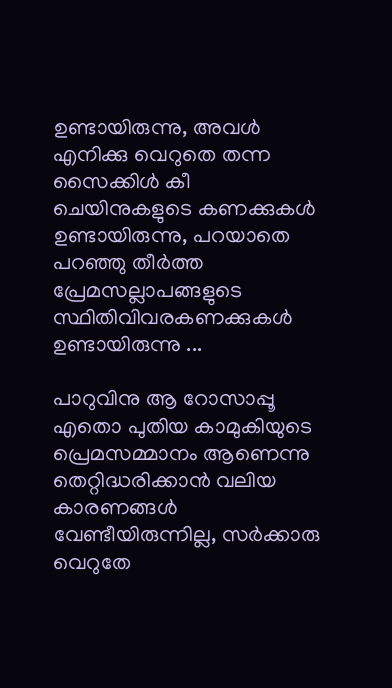ഉണ്ടാ‍യിരുന്നു, അവള്‍ എനിക്കു വെറുതെ തന്ന സൈക്കിള്‍ കീ ചെയിനുകളുടെ കണക്കുകള്‍ ഉണ്ടായിരുന്നു, പറയാതെ പറഞ്ഞു തീര്‍ത്ത പ്രേമസല്ലാപങ്ങളുടെ സ്ഥിതിവിവരകണക്കുകള്‍ ഉണ്ടായിരുന്നു ...

പാറുവിനു ആ റോസാപ്പൂ എതൊ പുതിയ കാമുകിയുടെ പ്രെമസമ്മാനം ആണെന്നു തെറ്റിദ്ധരിക്കാന്‍ വലിയ കാരണങ്ങള്‍ വേണ്ടീയിരുന്നില്ല, സര്‍ക്കാരു വെറുതേ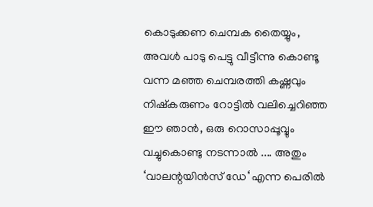കൊടുക്കണ ചെമ്പക തൈയ്യും, അവള്‍ പാടു പെട്ടു വീട്ടീന്നു കൊണ്ടൂ വന്ന മഞ്ഞ ചെമ്പരത്തി കഷ്ണവും നിഷ്കരുണം റോട്ടില്‍ വലിച്ചെറിഞ്ഞ ഈ ഞാന്‍, ഒരു റൊസാപ്പൂവ്വും വച്ചുകൊണ്ടു നടന്നാല്‍ .... അതും ‘വാലന്റയിന്‍സ് ഡേ‘ എന്ന പെരില്‍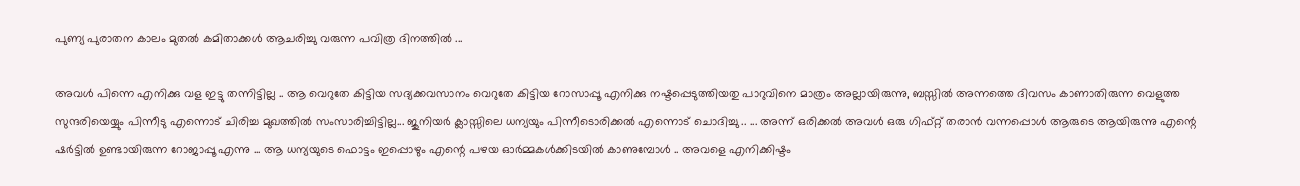പുണ്യ പുരാതന കാലം മുതല്‍ കമിതാക്കള്‍ ആചരിച്ചു വരുന്ന പവിത്ര ദിനത്തില്‍ ...

അവള്‍ പിന്നെ എനിക്കു വള ഇട്ടു തന്നിട്ടില്ല .. ആ വെറുതേ കിട്ടിയ സദ്യക്കവസാനം വെറുതേ കിട്ടിയ റോസാപ്പൂ എനിക്കു നഷ്ടപ്പെടുത്തിയതു പാറുവിനെ മാത്രം അല്ലായിരുന്നു, ബസ്സില്‍ അന്നത്തെ ദിവസം കാണാതിരുന്ന വെളുത്ത സുന്ദരിയെയ്യും പിന്നീടു എന്നൊട് ചിരിച്ച മുഖത്തില്‍ സംസാരിച്ചിട്ടില്ല... ജുനിയര്‍ ക്ലാസ്സിലെ ധന്യയും പിന്നീടൊരിക്കല്‍ എന്നൊട് ചൊദിച്ചു .. ... അന്ന് ഒരിക്കല്‍ അവള്‍ ഒരു ഗിഫ്റ്റ് തരാന്‍ വന്നപ്പൊള്‍ ആരുടെ ആയിരുന്നു എന്റെ ഷര്‍ട്ടില്‍ ഉണ്ടായിരുന്ന റോജാപ്പൂ എന്നു ... ആ ധന്യയുടെ ഫൊട്ടം ഇപ്പൊഴും എന്റെ പഴയ ഓര്‍മ്മകള്‍ക്കിടയില്‍ കാണുമ്പോള്‍ .. അവളെ എനിക്കിഷ്ടം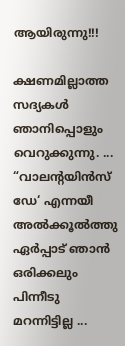ആയിരുന്നു!!!

ക്ഷണമില്ലാത്ത സദ്യകള്‍ ഞാനിപ്പൊളും വെറുക്കുന്നു. ... “വാലന്റയിന്‍സ് ഡേ‘ എന്നയീ അല്‍ക്കൂല്‍ത്തു ഏര്‍പ്പാട് ഞാന്‍ ഒരിക്കലും പിന്നീടു മറന്നിട്ടില്ല ...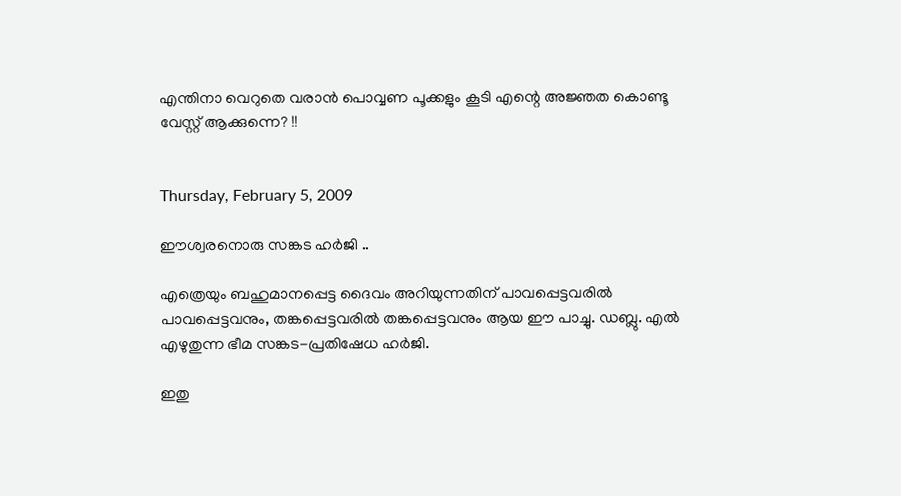എന്തിനാ വെറുതെ വരാന്‍ പൊവ്വണ പൂക്കളും കൂടി എന്റെ അജ്ഞത കൊണ്ടൂ വേസ്റ്റ് ആക്കുന്നെ? !!


Thursday, February 5, 2009

ഈശ്വരനൊരു സങ്കട ഹര്‍ജി ..

എത്രെയും ബഹുമാനപ്പെട്ട ദൈവം അറിയുന്നതിന് പാവപ്പെട്ടവരില്‍ പാവപ്പെട്ടവനും, തങ്കപ്പെട്ടവരില്‍ തങ്കപ്പെട്ടവനും ആയ ഈ പാച്ചു. ഡബ്ലു. എല്‍ എഴുതുന്ന ഭീമ സങ്കട-പ്രതിഷേധ ഹര്‍ജി.

ഇതു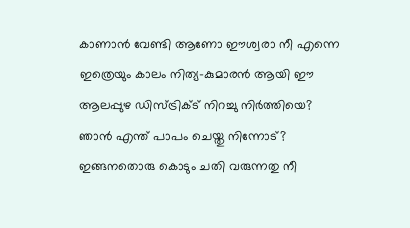കാണാന്‍ വേണ്ടി ആണോ ഈശ്വരാ നീ എന്നെ ഇത്രെയും കാലം നിത്യ-കുമാരന്‍ ആയി ഈ ആലപ്പുഴ ഡിസ്ട്രിക്ട് നിറച്ചു നിര്‍ത്തിയെ? ഞാന്‍ എന്ത് പാപം ചെയ്തു നിന്നോട്? ഇങ്ങനതൊരു കൊടും ചതി വരുന്നതു നീ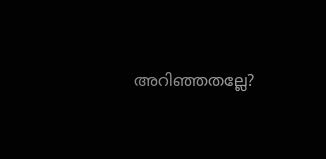അറിഞ്ഞതല്ലേ?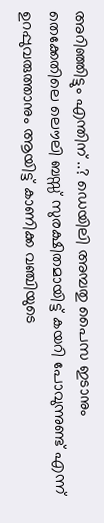അറിഞ്ഞിട്ടും എന്തിന് ..? ഡെയിലി അമ്പതു പൈസ ഇടാനും തെക്കേതിലെ ലൌലി ബസ്സ് സുരക്ഷിതമായിട്ട് കയറി പോവുന്നുണ്ട് എന്ന് ഉറപ്പുവരുത്താനും ആയിട്ട് കാണിക്ക വഞ്ചിയുടെ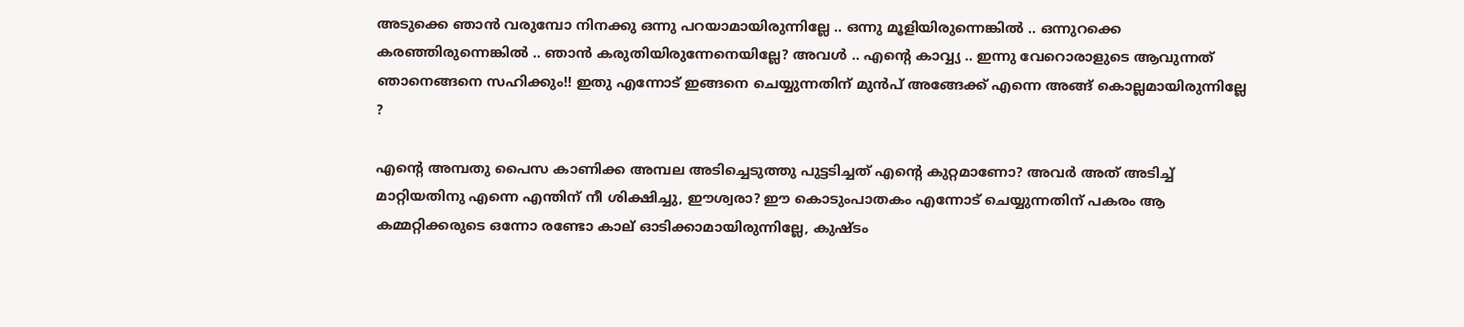അടുക്കെ ഞാന്‍ വരുമ്പോ നിനക്കു ഒന്നു പറയാമായിരുന്നില്ലേ .. ഒന്നു മൂളിയിരുന്നെങ്കില്‍ .. ഒന്നുറക്കെ കരഞ്ഞിരുന്നെങ്കില്‍ .. ഞാന്‍ കരുതിയിരുന്നേനെയില്ലേ? അവള്‍ .. എന്റെ കാവ്വ്യ .. ഇന്നു വേറൊരാളുടെ ആവുന്നത് ഞാനെങ്ങനെ സഹിക്കും!! ഇതു എന്നോട് ഇങ്ങനെ ചെയ്യുന്നതിന് മുന്‍പ് അങ്ങേക്ക് എന്നെ അങ്ങ് കൊല്ലമായിരുന്നില്ലേ ?

എന്റെ അമ്പതു പൈസ കാണിക്ക അമ്പല അടിച്ചെടുത്തു പുട്ടടിച്ചത് എന്റെ കുറ്റമാണോ? അവര്‍ അത് അടിച്ച് മാറ്റിയതിനു എന്നെ എന്തിന് നീ ശിക്ഷിച്ചു, ഈശ്വരാ? ഈ കൊടുംപാതകം എന്നോട് ചെയ്യുന്നതിന് പകരം ആ കമ്മറ്റിക്കരുടെ ഒന്നോ രണ്ടോ കാല് ഓടിക്കാമായിരുന്നില്ലേ, കുഷ്ടം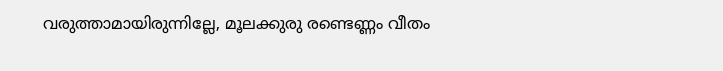വരുത്താമായിരുന്നില്ലേ, മൂലക്കുരു രണ്ടെണ്ണം വീതം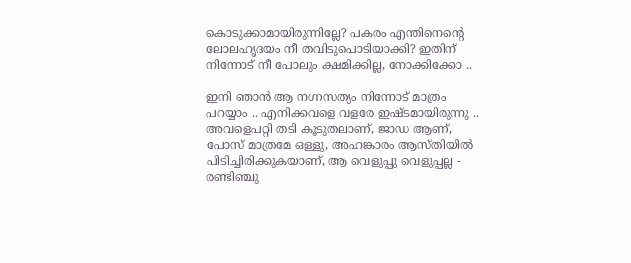കൊടുക്കാമായിരുന്നില്ലേ? പകരം എന്തിനെന്റെ ലോലഹൃദയം നീ തവിടുപൊടിയാക്കി? ഇതിന് നിന്നോട് നീ പോലും ക്ഷമിക്കില്ല, നോക്കിക്കോ ..

ഇനി ഞാന്‍ ആ നഗ്നസത്യം നിന്നോട് മാത്രം പറയ്യാം .. എനിക്കവളെ വളരേ ഇഷ്ടമായിരുന്നു .. അവളെപറ്റി തടി കൂടുതലാണ്, ജാഡ ആണ്, പോസ് മാത്രമേ ഒള്ളു, അഹങ്കാരം ആസ്തിയില്‍ പിടിച്ചിരിക്കുകയാണ്, ആ വെളുപ്പു വെളുപ്പല്ല - രണ്ടിഞ്ചു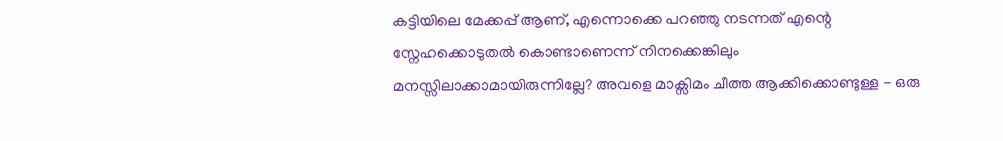കട്ടിയിലെ മേക്കപ്പ്‌ ആണ്, എന്നൊക്കെ പറഞ്ഞു നടന്നത് എന്റെ സ്നേഹക്കൊടുതല്‍ കൊണ്ടാണെന്ന് നിനക്കെങ്കിലും മനസ്സിലാക്കാമായിരുന്നില്ലേ? അവളെ മാക്സിമം ചീത്ത ആക്കിക്കൊണ്ടുള്ള - ഒരു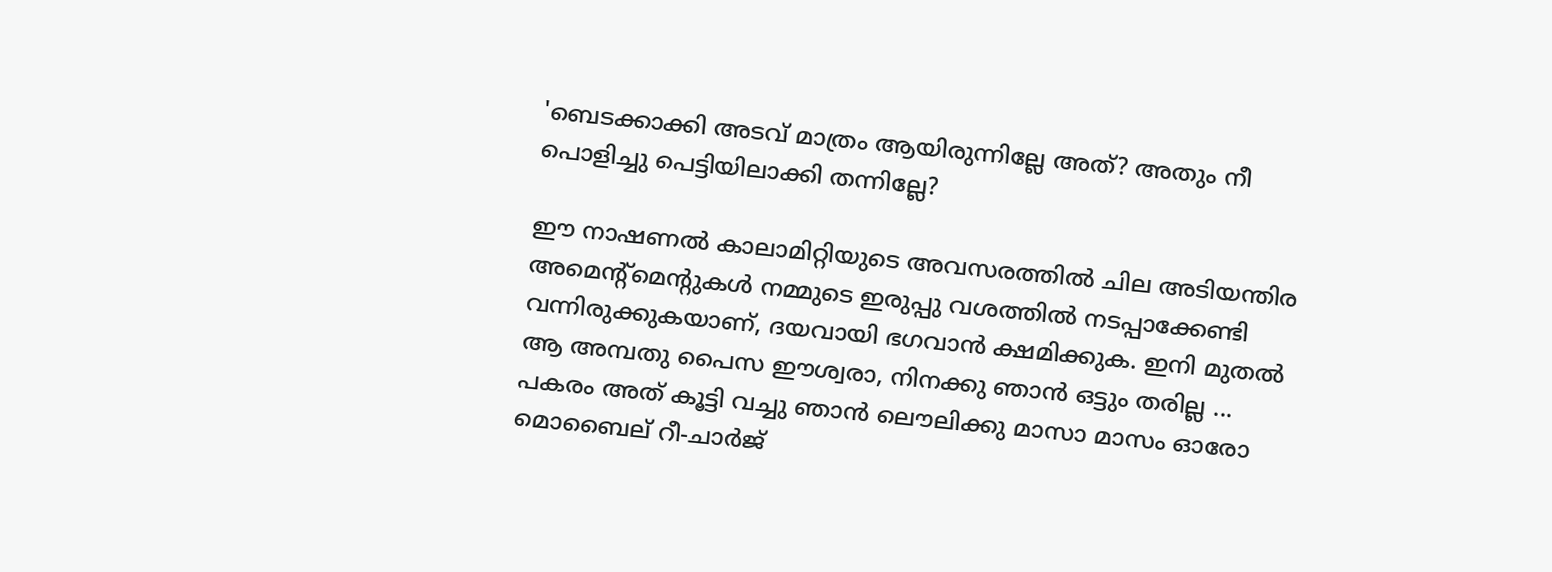'ബെടക്കാക്കി അടവ് മാത്രം ആയിരുന്നില്ലേ അത്? അതും നീ പൊളിച്ചു പെട്ടിയിലാക്കി തന്നില്ലേ?

ഈ നാഷണല്‍ കാലാമിറ്റിയുടെ അവസരത്തില്‍ ചില അടിയന്തിര അമെന്റ്മെന്റുകള്‍ നമ്മുടെ ഇരുപ്പു വശത്തില്‍ നടപ്പാക്കേണ്ടി വന്നിരുക്കുകയാണ്, ദയവായി ഭഗവാന്‍ ക്ഷമിക്കുക. ഇനി മുതല്‍ ആ അമ്പതു പൈസ ഈശ്വരാ, നിനക്കു ഞാന്‍ ഒട്ടും തരില്ല ... പകരം അത് കൂട്ടി വച്ചു ഞാന്‍ ലൌലിക്കു മാസാ മാസം ഓരോ മൊബൈല് റീ-ചാര്‍ജ്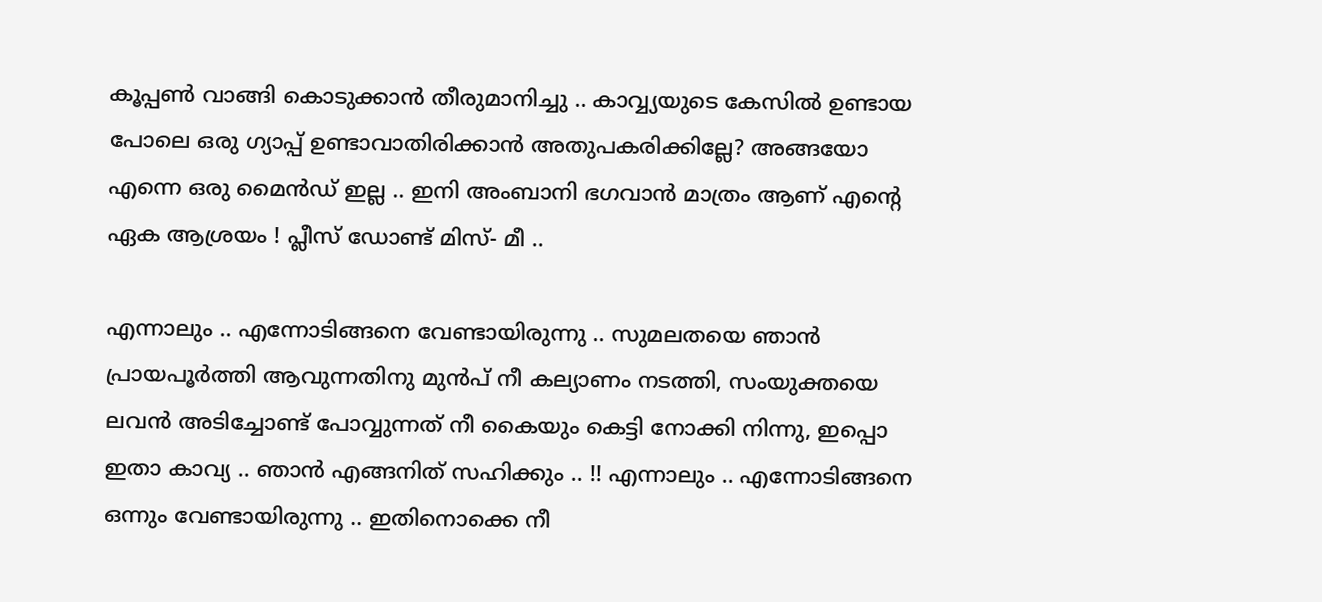കൂപ്പണ്‍ വാങ്ങി കൊടുക്കാന്‍ തീരുമാനിച്ചു .. കാവ്വ്യയുടെ കേസില്‍ ഉണ്ടായ പോലെ ഒരു ഗ്യാപ്പ് ഉണ്ടാവാതിരിക്കാന്‍ അതുപകരിക്കില്ലേ? അങ്ങയോ എന്നെ ഒരു മൈന്‍ഡ് ഇല്ല .. ഇനി അംബാനി ഭഗവാന്‍ മാത്രം ആണ് എന്റെ ഏക ആശ്രയം ! പ്ലീസ് ഡോണ്ട് മിസ്- മീ ..

എന്നാലും .. എന്നോടിങ്ങനെ വേണ്ടായിരുന്നു .. സുമലതയെ ഞാന്‍ പ്രായപൂര്‍ത്തി ആവുന്നതിനു മുന്‍പ്‌ നീ കല്യാണം നടത്തി, സംയുക്തയെ ലവന്‍ അടിച്ചോണ്ട് പോവ്വുന്നത് നീ കൈയും കെട്ടി നോക്കി നിന്നു, ഇപ്പൊ ഇതാ കാവ്യ .. ഞാന്‍ എങ്ങനിത് സഹിക്കും .. !! എന്നാലും .. എന്നോടിങ്ങനെ ഒന്നും വേണ്ടായിരുന്നു .. ഇതിനൊക്കെ നീ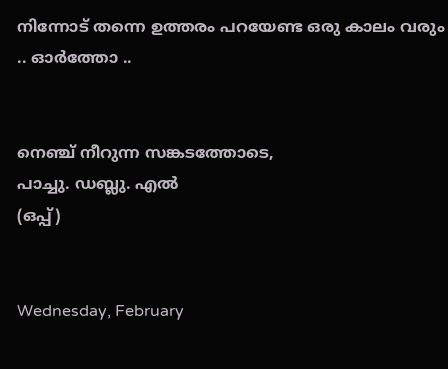നിന്നോട് തന്നെ ഉത്തരം പറയേണ്ട ഒരു കാലം വരും .. ഓര്‍ത്തോ ..


നെഞ്ച് നീറുന്ന സങ്കടത്തോടെ,
പാച്ചു. ഡബ്ലു. എല്‍
(ഒപ്പ്)


Wednesday, February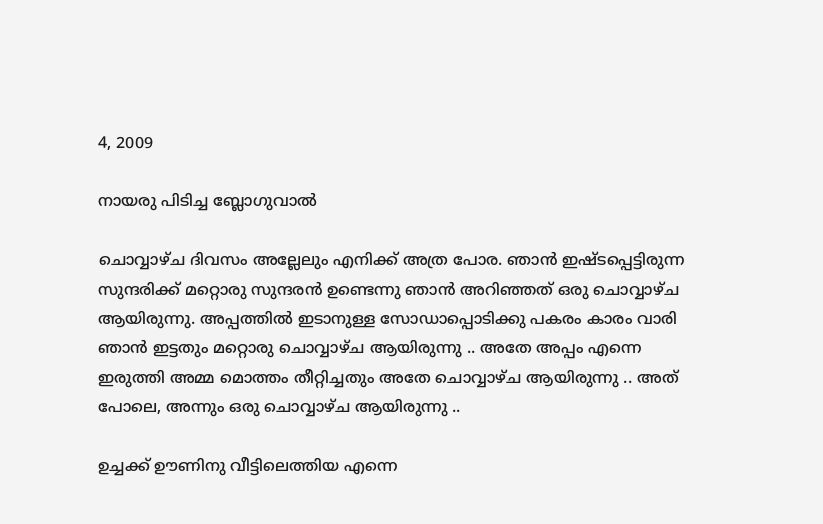4, 2009

നായരു പിടിച്ച ബ്ലോഗുവാല്‍

ചൊവ്വാഴ്ച ദിവസം അല്ലേലും എനിക്ക് അത്ര പോര. ഞാന്‍ ഇഷ്ടപ്പെട്ടിരുന്ന സുന്ദരിക്ക് മറ്റൊരു സുന്ദരന്‍ ഉണ്ടെന്നു ഞാന്‍ അറിഞ്ഞത് ഒരു ചൊവ്വാഴ്ച ആയിരുന്നു. അപ്പത്തില്‍ ഇടാനുള്ള സോഡാപ്പൊടിക്കു പകരം കാരം വാരി ഞാന്‍ ഇട്ടതും മറ്റൊരു ചൊവ്വാഴ്ച ആയിരുന്നു .. അതേ അപ്പം എന്നെ ഇരുത്തി അമ്മ മൊത്തം തീറ്റിച്ചതും അതേ ചൊവ്വാഴ്ച ആയിരുന്നു .. അത് പോലെ, അന്നും ഒരു ചൊവ്വാഴ്ച ആയിരുന്നു ..

ഉച്ചക്ക് ഊണിനു വീട്ടിലെത്തിയ എന്നെ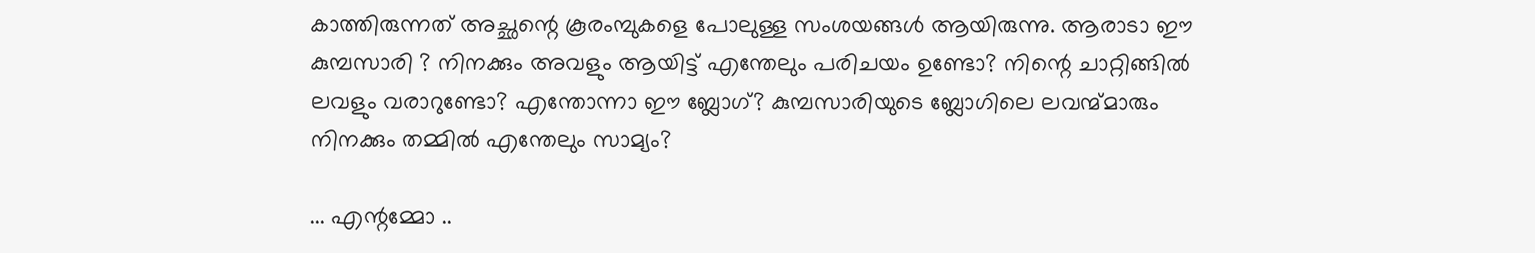കാത്തിരുന്നത് അച്ഛന്റെ കൂരംമ്പുകളെ പോലുള്ള സംശയങ്ങള്‍ ആയിരുന്നു. ആരാടാ ഈ കുമ്പസാരി ? നിനക്കും അവളും ആയിട്ട് എന്തേലും പരിചയം ഉണ്ടോ? നിന്റെ ചാറ്റിങ്ങില്‍ ലവളും വരാറുണ്ടോ? എന്തോന്നാ ഈ ബ്ലോഗ്? കുമ്പസാരിയുടെ ബ്ലോഗിലെ ലവന്മ്മാരും നിനക്കും തമ്മില്‍ എന്തേലും സാമ്യം?

... എന്റമ്മോ ..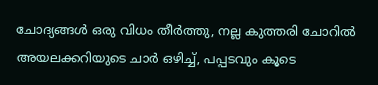ചോദ്യങ്ങള്‍ ഒരു വിധം തീര്‍ത്തു, നല്ല കുത്തരി ചോറില്‍ അയലക്കറിയുടെ ചാര്‍ ഒഴിച്ച്, പപ്പടവും കൂടെ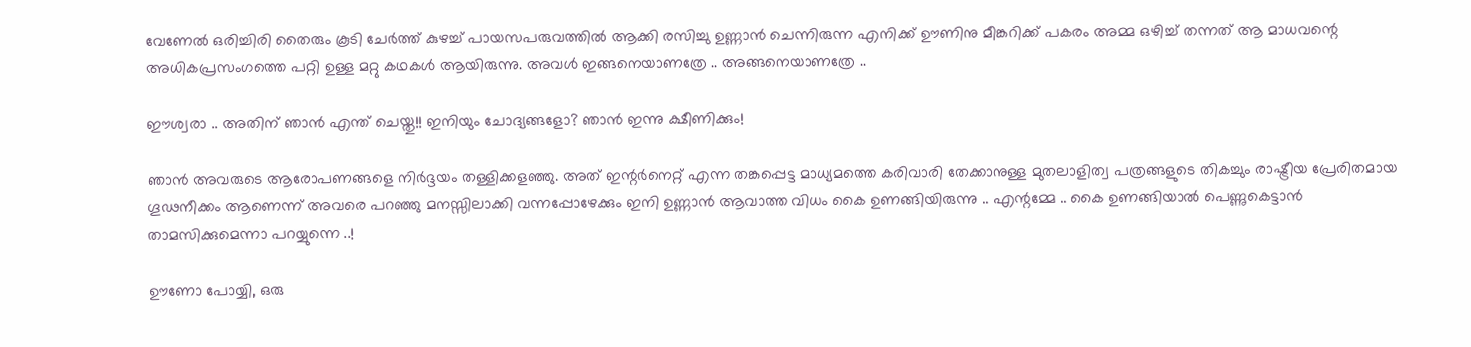വേണേല്‍ ഒരിച്ചിരി തൈരും കൂടി ചേര്‍ത്ത് കുഴച്ച് പായസപരുവത്തില്‍ ആക്കി രസിച്ചു ഉണ്ണാന്‍ ചെന്നിരുന്ന എനിക്ക് ഊണിനു മീങ്കറിക്ക് പകരം അമ്മ ഒഴിച്ച് തന്നത് ആ മാധവന്റെ അധികപ്രസംഗത്തെ പറ്റി ഉള്ള മറ്റു കഥകള്‍ ആയിരുന്നു. അവള്‍ ഇങ്ങനെയാണത്രേ .. അങ്ങനെയാണത്രേ ..

ഈശ്വരാ .. അതിന് ഞാന്‍ എന്ത് ചെയ്തു!! ഇനിയും ചോദ്യങ്ങളോ? ഞാന്‍ ഇന്നു ക്ഷീണിക്കും!

ഞാന്‍ അവരുടെ ആരോപണങ്ങളെ നിര്‍ദ്ദയം തള്ളിക്കളഞ്ഞു. അത് ഇന്റര്‍നെറ്റ് എന്ന തങ്കപ്പെട്ട മാധ്യമത്തെ കരിവാരി തേക്കാനുള്ള മുതലാളിത്വ പത്രങ്ങളുടെ തികച്ചും രാഷ്ട്രീയ പ്രേരിതമായ ഗൂഢനീക്കം ആണെന്ന് അവരെ പറഞ്ഞു മനസ്സിലാക്കി വന്നപ്പോഴേക്കും ഇനി ഉണ്ണാന്‍ ആവാത്ത വിധം കൈ ഉണങ്ങിയിരുന്നു .. എന്റമ്മേ .. കൈ ഉണങ്ങിയാല്‍ പെണ്ണുകെട്ടാന്‍ താമസിക്കുമെന്നാ പറയ്യുന്നെ ..!

ഊണോ പോയ്യി, ഒരു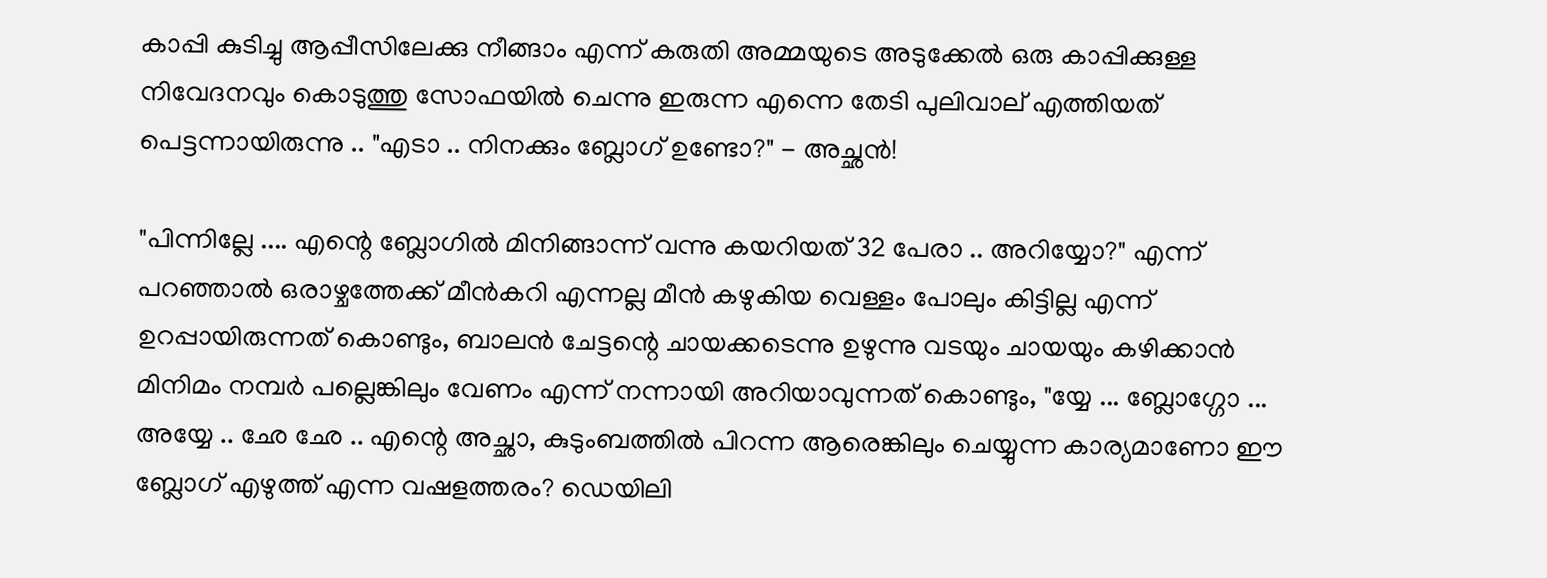കാപ്പി കുടിച്ചു ആപ്പീസിലേക്കു നീങ്ങാം എന്ന് കരുതി അമ്മയുടെ അടുക്കേല്‍ ഒരു കാപ്പിക്കുള്ള നിവേദനവും കൊടുത്തു സോഫയില്‍ ചെന്നു ഇരുന്ന എന്നെ തേടി പുലിവാല് എത്തിയത് പെട്ടന്നായിരുന്നു .. "എടാ .. നിനക്കും ബ്ലോഗ് ഉണ്ടോ?" - അച്ഛന്‍!

"പിന്നില്ലേ .... എന്റെ ബ്ലോഗില്‍ മിനിങ്ങാന്ന് വന്നു കയറിയത് 32 പേരാ .. അറിയ്യോ?" എന്ന് പറഞ്ഞാല്‍ ഒരാഴ്ചത്തേക്ക് മീന്‍കറി എന്നല്ല മീന്‍ കഴുകിയ വെള്ളം പോലും കിട്ടില്ല എന്ന് ഉറപ്പായിരുന്നത് കൊണ്ടും, ബാലന്‍ ചേട്ടന്റെ ചായക്കടെന്നു ഉഴുന്നു വടയും ചായയും കഴിക്കാന്‍ മിനിമം നമ്പര്‍ പല്ലെങ്കിലും വേണം എന്ന് നന്നായി അറിയാവുന്നത് കൊണ്ടും, "യ്യേ ... ബ്ലോഗ്ഗോ ... അയ്യേ .. ഛേ ഛേ .. എന്റെ അച്ഛാ, കുടുംബത്തില്‍ പിറന്ന ആരെങ്കിലും ചെയ്യുന്ന കാര്യമാണോ ഈ ബ്ലോഗ് എഴുത്ത് എന്ന വഷളത്തരം? ഡെയിലി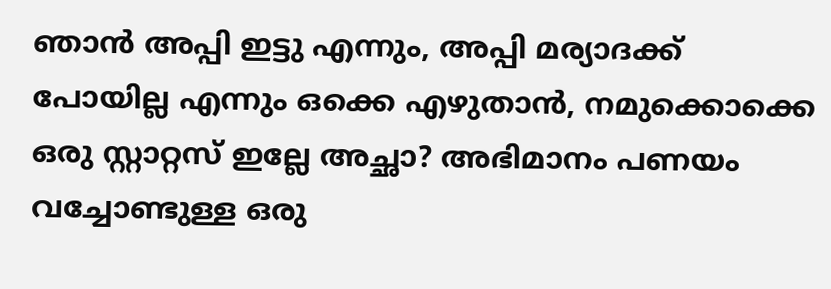ഞാന്‍ അപ്പി ഇട്ടു എന്നും, അപ്പി മര്യാദക്ക് പോയില്ല എന്നും ഒക്കെ എഴുതാന്‍, നമുക്കൊക്കെ ഒരു സ്റ്റാറ്റസ് ഇല്ലേ അച്ഛാ? അഭിമാനം പണയം വച്ചോണ്ടുള്ള ഒരു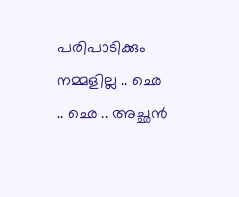പരിപാടിക്കും നമ്മളില്ല .. ഛെ .. ഛെ .. അച്ഛന്‍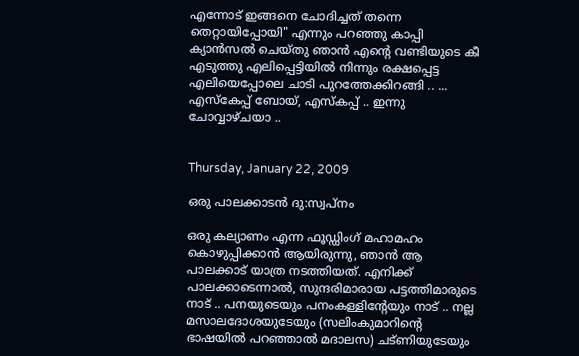എന്നോട് ഇങ്ങനെ ചോദിച്ചത് തന്നെ തെറ്റായിപ്പോയി" എന്നും പറഞ്ഞു കാപ്പി ക്യാന്‍സല്‍ ചെയ്തു ഞാന്‍ എന്റെ വണ്ടിയുടെ കീ എടുത്തു എലിപ്പെട്ടിയില്‍ നിന്നും രക്ഷപ്പെട്ട എലിയെപ്പോലെ ചാടി പുറത്തേക്കിറങ്ങി .. ... എസ്കേപ്പ് ബോയ്, എസ്കപ്പ്‌ .. ഇന്നു ചോവ്വാഴ്ചയാ ..


Thursday, January 22, 2009

ഒരു പാലക്കാടന്‍ ദു:സ്വപ്നം

ഒരു കല്യാണം എന്ന ഫൂഡ്ഡിംഗ് മഹാമഹം കൊഴുപ്പിക്കാന്‍ ആയിരുന്നു, ഞാന്‍ ആ പാലക്കാട് യാത്ര നടത്തിയത്. എനിക്ക് പാലക്കാടെന്നാല്‍, സുന്ദരിമാരായ പട്ടത്തിമാരുടെ നാട് .. പനയുടെയും പനംകള്ളിന്റേയും നാട് .. നല്ല മസാലദോശയുടേയും (സലിംകുമാറിന്റെ ഭാഷയില്‍ പറഞ്ഞാല്‍ മദാലസ) ചട്ണിയുടേയും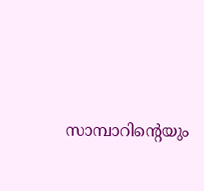സാമ്പാറിന്റെയും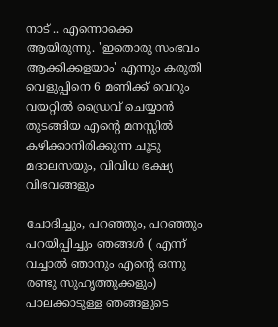നാട് .. എന്നൊക്കെ ആയിരുന്നു. 'ഇതൊരു സംഭവം ആക്കിക്കളയാം' എന്നും കരുതി വെളുപ്പിനെ 6 മണിക്ക് വെറും വയറ്റില്‍ ഡ്രൈവ് ചെയ്യാന്‍ തുടങ്ങിയ എന്റെ മനസ്സില്‍ കഴിക്കാനിരിക്കുന്ന ചൂടു മദാലസയും, വിവിധ ഭക്ഷ്യ വിഭവങ്ങളും

ചോദിച്ചും, പറഞ്ഞും, പറഞ്ഞും പറയിപ്പിച്ചും ഞങ്ങള്‍ ( എന്ന് വച്ചാല്‍ ഞാനും എന്റെ ഒന്നു രണ്ടു സുഹൃത്തുക്കളും) പാലക്കാടുള്ള ഞങ്ങളുടെ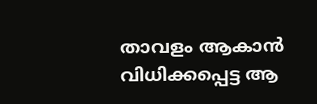താവളം ആകാന്‍ വിധിക്കപ്പെട്ട ആ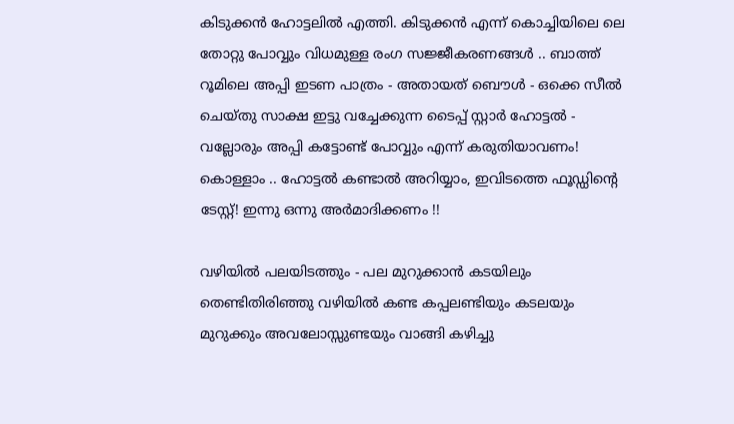കിടുക്കന്‍ ഹോട്ടലില്‍ എത്തി. കിടുക്കന്‍ എന്ന് കൊച്ചിയിലെ ലെ തോറ്റു പോവ്വും വിധമുള്ള രംഗ സജ്ജീകരണങ്ങള്‍ .. ബാത്ത് റൂമിലെ അപ്പി ഇടണ പാത്രം - അതായത് ബൌള്‍ - ഒക്കെ സീല്‍ ചെയ്തു സാക്ഷ ഇട്ടു വച്ചേക്കുന്ന ടൈപ്പ് സ്റ്റാര്‍ ഹോട്ടല്‍ - വല്ലോരും അപ്പി കട്ടോണ്ട് പോവ്വും എന്ന് കരുതിയാവണം! കൊള്ളാം .. ഹോട്ടല്‍ കണ്ടാല്‍ അറിയ്യാം, ഇവിടത്തെ ഫൂഡ്ഡിന്റെ ടേസ്റ്റ്! ഇന്നു ഒന്നു അര്‍മാദിക്കണം !!

വഴിയില്‍ പലയിടത്തും - പല മുറുക്കാന്‍ കടയിലും തെണ്ടിതിരിഞ്ഞു വഴിയില്‍ കണ്ട കപ്പലണ്ടിയും കടലയും മുറുക്കും അവലോസ്സു‌ണ്ടയും വാങ്ങി കഴിച്ചു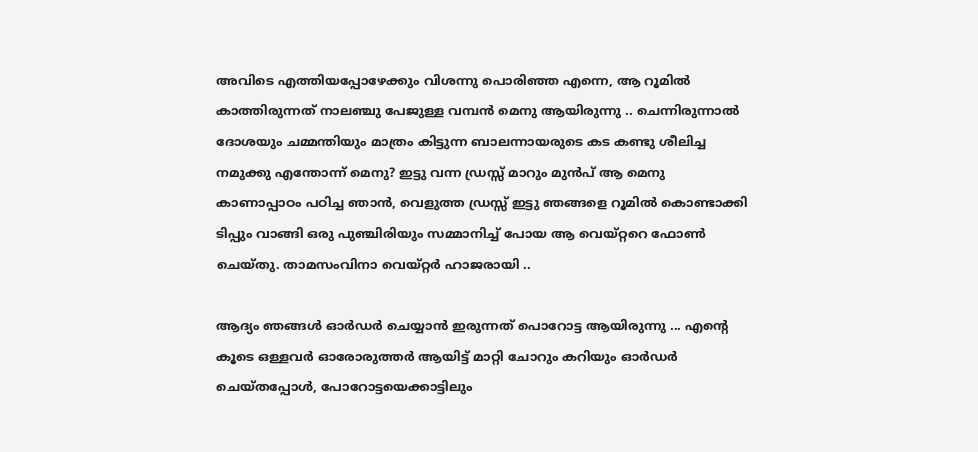അവിടെ എത്തിയപ്പോഴേക്കും വിശന്നു പൊരിഞ്ഞ എന്നെ, ആ റൂമില്‍ കാത്തിരുന്നത് നാലഞ്ചു പേജുള്ള വമ്പന്‍ മെനു ആയിരുന്നു .. ചെന്നിരുന്നാല്‍ ദോശയും ചമ്മന്തിയും മാത്രം കിട്ടുന്ന ബാലന്നായരുടെ കട കണ്ടു ശീലിച്ച നമുക്കു എന്തോന്ന് മെനു? ഇട്ടു വന്ന ഡ്രസ്സ് മാറും മുന്‍പ് ആ മെനു കാണാപ്പാഠം പഠിച്ച ഞാന്‍, വെളുത്ത ഡ്രസ്സ് ഇട്ടു ഞങ്ങളെ റൂമില്‍ കൊണ്ടാക്കി ടിപ്പും വാങ്ങി ഒരു പുഞ്ചിരിയും സമ്മാനിച്ച്‌ പോയ ആ വെയ്റ്ററെ ഫോണ്‍ ചെയ്തു. താമസംവിനാ വെയ്റ്റര്‍ ഹാജരായി ..

ആദ്യം ഞങ്ങള്‍ ഓര്‍ഡര്‍ ചെയ്യാന്‍ ഇരുന്നത് പൊറോട്ട ആയിരുന്നു ... എന്റെ കൂടെ ഒള്ളവര്‍ ഓരോരുത്തര്‍ ആയിട്ട് മാറ്റി ചോറും കറിയും ഓര്‍ഡര്‍ ചെയ്തപ്പോള്‍, പോറോട്ടയെക്കാട്ടിലും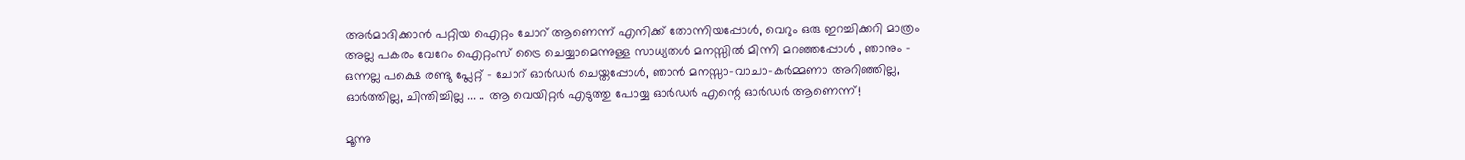അര്‍മാദിക്കാന്‍ പറ്റിയ ഐറ്റം ചോറ് ആണെന്ന് എനിക്ക് തോന്നിയപ്പോള്‍, വെറും ഒരു ഇറച്ചിക്കറി മാത്രം അല്ല പകരം വേറേം ഐറ്റംസ് ട്രൈ ചെയ്യാമെന്നുള്ള സാധ്യതള്‍ മനസ്സില്‍ മിന്നി മറഞ്ഞപ്പോള്‍ , ഞാനും - ഒന്നല്ല പക്ഷെ രണ്ടു പ്ലേറ്റ് - ചോറ് ഓര്‍ഡര്‍ ചെയ്തപ്പോള്‍, ഞാന്‍ മനസ്സാ-വാചാ-കര്‍മ്മണാ അറിഞ്ഞില്ല, ഓര്‍ത്തില്ല, ചിന്തിച്ചില്ല ... .. ആ വെയിറ്റര്‍ എടുത്തു പോയ്യ ഓര്‍ഡര്‍ എന്റെ ഓര്‍ഡര്‍ ആണെന്ന്!

മൂന്നു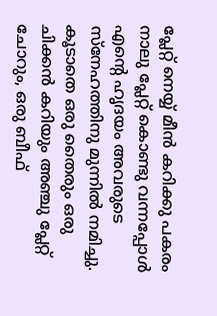പ്ലേറ്റ് നെയ്യ് മീന്‍ കറിക്കു പകരം നാലു പ്ലേറ്റ് കൊണ്ടു വന്നപ്പോള്‍ എന്റെ ഹൃദയം അവരുടെ സ്നേഹത്തിനു മുന്നില്‍ നമിച്ചു. കൂടാതെ ഒരു തൈരും ഒരു ചിക്കന്‍ കറിയും അഞ്ചു പ്ലേറ്റ് ചോറും, ഒരു ബീഫ്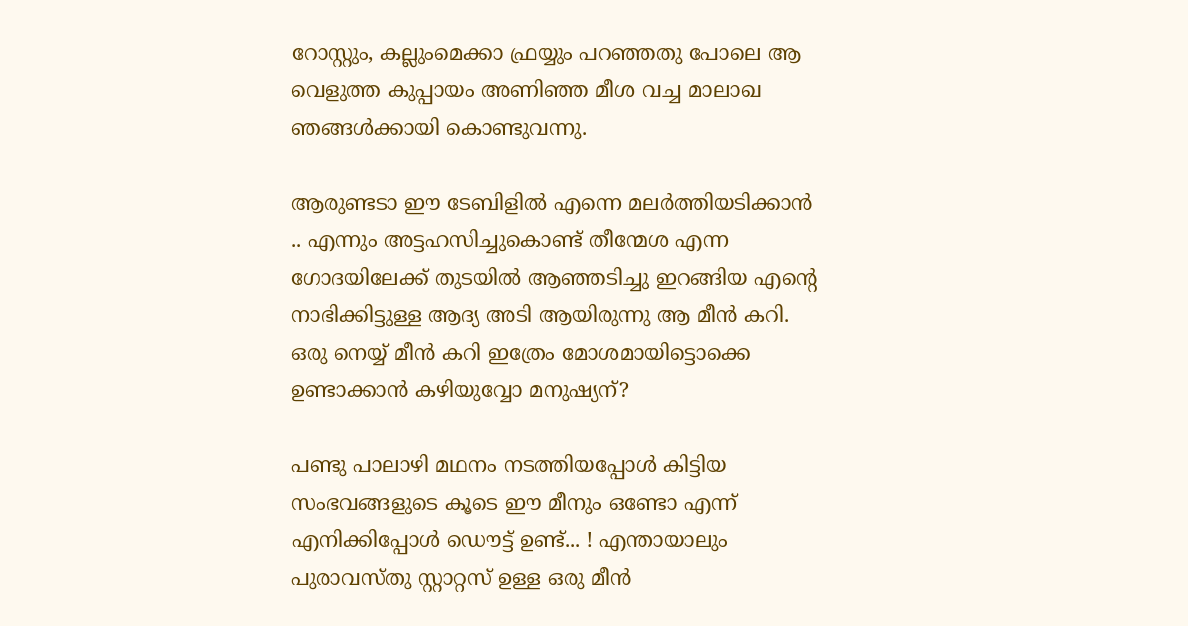റോസ്റ്റും, കല്ലുംമെക്കാ ഫ്രയ്യും പറഞ്ഞതു പോലെ ആ വെളുത്ത കുപ്പായം അണിഞ്ഞ മീശ വച്ച മാലാഖ ഞങ്ങള്‍ക്കായി കൊണ്ടുവന്നു.

ആരുണ്ടടാ ഈ ടേബിളില്‍ എന്നെ മലര്‍ത്തിയടിക്കാന്‍ .. എന്നും അട്ടഹസിച്ചുകൊണ്ട് തീന്മേശ എന്ന ഗോദയിലേക്ക് തുടയില്‍ ആഞ്ഞടിച്ചു ഇറങ്ങിയ എന്റെ നാഭിക്കിട്ടുള്ള ആദ്യ അടി ആയിരുന്നു ആ മീന്‍ കറി. ഒരു നെയ്യ് മീന്‍ കറി ഇത്രേം മോശമായിട്ടൊക്കെ ഉണ്ടാക്കാന്‍ കഴിയുവ്വോ മനുഷ്യന്?

പണ്ടു പാലാഴി മഥനം നടത്തിയപ്പോള്‍ കിട്ടിയ സംഭവങ്ങളുടെ കൂടെ ഈ മീനും ഒണ്ടോ എന്ന് എനിക്കിപ്പോള്‍ ഡൌട്ട് ഉണ്ട്... ! എന്തായാലും പുരാവസ്തു സ്റ്റാറ്റസ് ഉള്ള ഒരു മീന്‍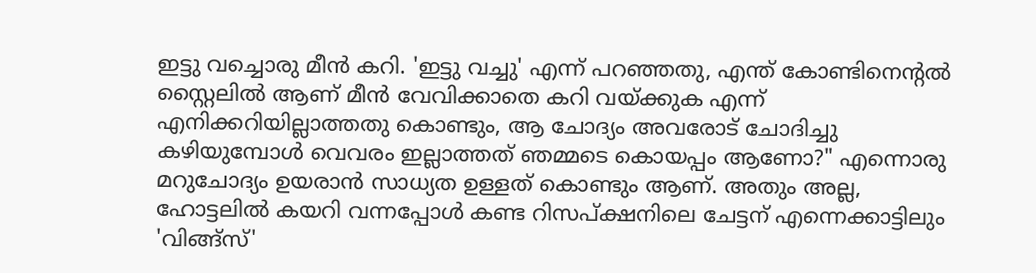ഇട്ടു വച്ചൊരു മീന്‍ കറി. 'ഇട്ടു വച്ചു' എന്ന് പറഞ്ഞതു, എന്ത് കോണ്ടിനെന്‍റല്‍ സ്റ്റൈലില്‍ ആണ് മീന്‍ വേവിക്കാതെ കറി വയ്ക്കുക എന്ന് എനിക്കറിയില്ലാത്തതു കൊണ്ടും, ആ ചോദ്യം അവരോട് ചോദിച്ചു കഴിയുമ്പോള്‍ വെവരം ഇല്ലാത്തത് ഞമ്മടെ കൊയപ്പം ആണോ?" എന്നൊരു മറുചോദ്യം ഉയരാന്‍ സാധ്യത ഉള്ളത് കൊണ്ടും ആണ്. അതും അല്ല, ഹോട്ടലില്‍ കയറി വന്നപ്പോള്‍ കണ്ട റിസപ്ക്ഷനിലെ ചേട്ടന് എന്നെക്കാട്ടിലും 'വിങ്ങ്സ്'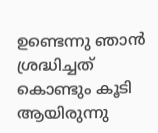ഉണ്ടെന്നു ഞാന്‍ ശ്രദ്ധിച്ചത് കൊണ്ടും കൂടി ആയിരുന്നു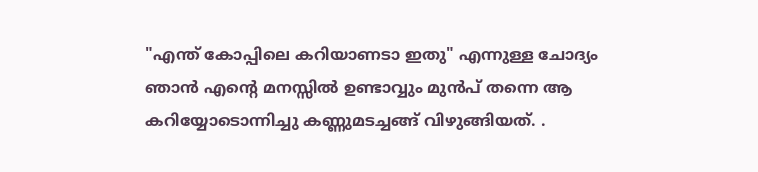"എന്ത് കോപ്പിലെ കറിയാണടാ ഇതു" എന്നുള്ള ചോദ്യം ഞാന്‍ എന്റെ മനസ്സില്‍ ഉണ്ടാവ്വും മുന്‍പ് തന്നെ ആ കറിയ്യോടൊന്നിച്ചു കണ്ണുമടച്ചങ്ങ് വിഴുങ്ങിയത്. .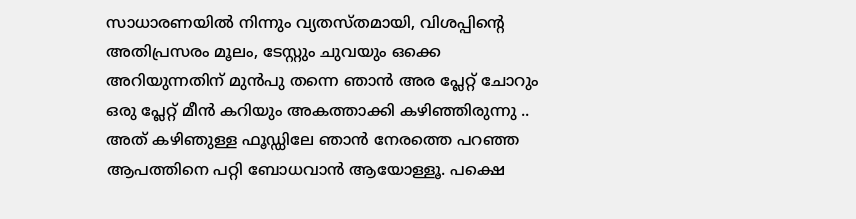സാധാരണയില്‍ നിന്നും വ്യതസ്തമായി, വിശപ്പിന്റെ അതിപ്രസരം മൂലം, ടേസ്റ്റും ചുവയും ഒക്കെ അറിയുന്നതിന് മുന്‍പു തന്നെ ഞാന്‍ അര പ്ലേറ്റ് ചോറും ഒരു പ്ലേറ്റ് മീന്‍ കറിയും അകത്താക്കി കഴിഞ്ഞിരുന്നു .. അത് കഴിഞുള്ള ഫൂഡ്ഡിലേ ഞാന്‍ നേരത്തെ പറഞ്ഞ ആപത്തിനെ പറ്റി ബോധവാന്‍ ആയോള്ളൂ. പക്ഷെ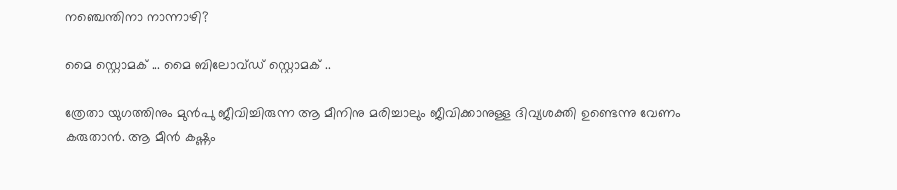നഞ്ചെന്തിനാ നാന്നാഴി?

മൈ സ്റ്റൊമക് ... മൈ ബിലോവ്ഡ് സ്റ്റൊമക് ..

ത്രേതാ യുഗത്തിനും മുന്‍പു ജീവിച്ചിരുന്ന ആ മീനിനു മരിച്ചാലും ജീവിക്കാനുള്ള ദിവ്യശക്തി ഉണ്ടെന്നു വേണം കരുതാന്‍. ആ മീന്‍ കഷ്ണം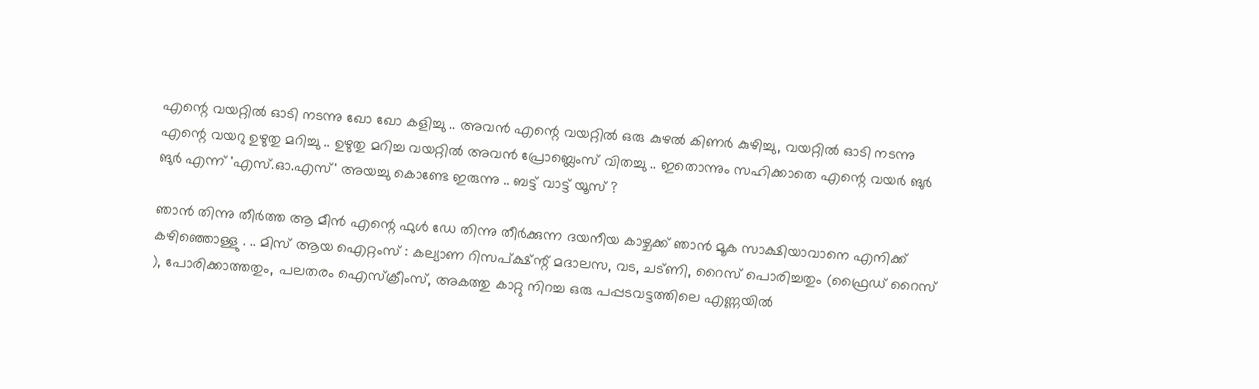എന്റെ വയറ്റില്‍ ഓടി നടന്നു ഖോ ഖോ കളിച്ചു .. അവന്‍ എന്റെ വയറ്റില്‍ ഒരു കുഴല്‍ കിണര്‍ കുഴിച്ചു, വയറ്റില്‍ ഓടി നടന്നു എന്റെ വയറു ഉഴുതു മറിച്ചു .. ഉഴുതു മറിച്ച വയറ്റില്‍ അവന്‍ പ്രോബ്ലെംസ് വിതച്ചു .. ഇതൊന്നും സഹിക്കാതെ എന്റെ വയര്‍ ങുര്‍ ങുര്‍ എന്ന് 'എസ്.ഓ.എസ്' അയച്ചു കൊണ്ടേ ഇരുന്നു .. ബട്ട് വാട്ട് യൂസ് ?

ഞാന്‍ തിന്നു തീര്‍ത്ത ആ മീന്‍ എന്റെ ഫുള്‍ ഡേ തിന്നു തീര്‍ക്കുന്ന ദയനീയ കാഴ്ചക്ക് ഞാന്‍ മൂക സാക്ഷിയാവാനെ എനിക്ക് കഴിഞ്ഞൊള്ളു . .. മിസ് ആയ ഐറ്റംസ് : കല്യാണ റിസപ്ക്ഷ്ന്റ് മദാലസ, വട, ചട്ണി, റൈസ് പൊരിച്ചതും (ഫ്രൈഡ് റൈസ് ), പോരിക്കാത്തതും, പലതരം ഐസ്ക്രീംസ്, അകത്തു കാറ്റു നിറച്ച ഒരു പപ്പടവട്ടത്തിലെ എണ്ണയില്‍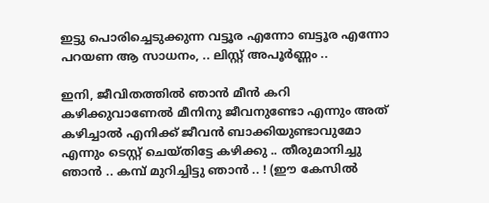ഇട്ടു പൊരിച്ചെടുക്കുന്ന വട്ടൂര എന്നോ ബട്ടൂര എന്നോ പറയണ ആ സാധനം, .. ലിസ്റ്റ് അപൂര്‍ണ്ണം ..

ഇനി, ജീവിതത്തില്‍ ഞാന്‍ മീന്‍ കറി കഴിക്കുവാണേല്‍ മീനിനു ജീവനുണ്ടോ എന്നും അത് കഴിച്ചാല്‍ എനിക്ക് ജീവന്‍ ബാക്കിയുണ്ടാവുമോ എന്നും ടെസ്റ്റ് ചെയ്തിട്ടേ കഴിക്കു .. തീരുമാനിച്ചു ഞാന്‍ .. കമ്പ്‌ മുറിച്ചിട്ടു ഞാന്‍ .. ! (ഈ കേസില്‍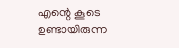എന്റെ കൂടെ ഉണ്ടായിരുന്ന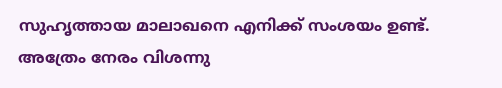സുഹൃത്തായ മാലാഖനെ എനിക്ക് സംശയം ഉണ്ട്. അത്രേം നേരം വിശന്നു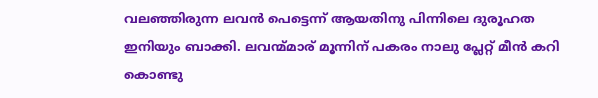വലഞ്ഞിരുന്ന ലവന്‍ പെട്ടെന്ന് ആയതിനു പിന്നിലെ ദുരൂഹത ഇനിയും ബാക്കി. ലവന്മ്മാര് മൂന്നിന് പകരം നാലു പ്ലേറ്റ് മീന്‍ കറി കൊണ്ടു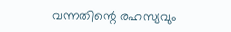വന്നതിന്റെ രഹസ്യവും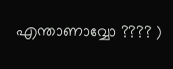എന്താണാവ്വോ ???? )